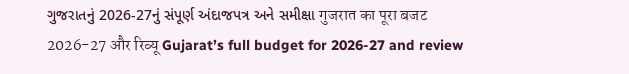ગુજરાતનું 2026-27નું સંપૂર્ણ અંદાજપત્ર અને સમીક્ષા गुजरात का पूरा बजट 2026-27 और रिव्यू Gujarat’s full budget for 2026-27 and review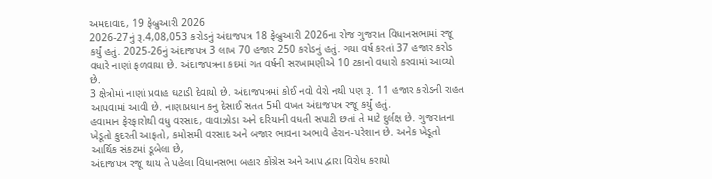અમદાવાદ, 19 ફેબ્રુઆરી 2026
2026-27નું રૂ.4,08,053 કરોડનું અંદાજપત્ર 18 ફેબ્રુઆરી 2026ના રોજ ગુજરાત વિધાનસભામાં રજૂ કર્યું હતું. 2025-26નું અંદાજપત્ર 3 લાખ 70 હજાર 250 કરોડનું હતું. ગયા વર્ષ કરતાં 37 હજાર કરોડ વધારે નાણાં ફળવાયા છે. અંદાજપત્રના કદમાં ગત વર્ષની સરખામણીએ 10 ટકાનો વધારો કરવામાં આવ્યો છે.
3 ક્ષેત્રોમાં નાણાં પ્રવાહ ઘટાડી દેવાયો છે. અંદાજપત્રમાં કોઈ નવો વેરો નથી પણ રૂ. 11 હજાર કરોડની રાહત આપવામાં આવી છે. નાણાપ્રધાન કનુ દેસાઈ સતત 5મી વખત અંદાજપત્ર રજૂ કર્યું હતું.
હવામાન ફેરફારોથી વધુ વરસાદ, વાવાઝોડા અને દરિયાની વધતી સપાટી છતાં તે માટે દુર્લક્ષ છે. ગુજરાતના ખેડૂતો કુદરતી આફતો, કમોસમી વરસાદ અને બજાર ભાવના અભાવે હેરાન-પરેશાન છે. અનેક ખેડૂતો આર્થિક સંકટમાં ડૂબેલા છે,
અંદાજપત્ર રજૂ થાય તે પહેલા વિધાનસભા બહાર કોંગ્રેસ અને આપ દ્વારા વિરોધ કરાયો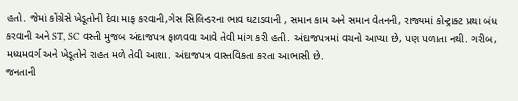હતો. જેમાં કોંગ્રેસે ખેડૂતોની દેવા માફ કરવાની,ગેસ સિલિન્ડરના ભાવ ઘટાડવાની , સમાન કામ અને સમાન વેતનની, રાજ્યમાં કોન્ટ્રાક્ટ પ્રથા બંધ કરવાની અને ST, SC વસ્તી મુજબ અંદાજપત્ર ફાળવવા આવે તેવી માંગ કરી હતી. અંદાજપત્રમાં વચનો આપ્યા છે, પણ પળાતા નથી. ગરીબ, મધ્યમવર્ગ અને ખેડૂતોને રાહત મળે તેવી આશા. અંદાજપત્ર વાસ્તવિકતા કરતા આભાસી છે.
જનતાની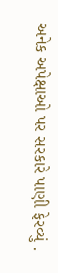અનેક અપેક્ષાઓ પર સરકારે પાણી ફેરવ્યું .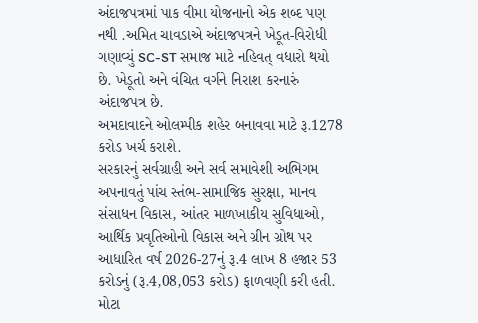અંદાજપત્રમાં પાક વીમા યોજનાનો એક શબ્દ પણ નથી .અમિત ચાવડાએ અંદાજપત્રને ખેડૂત-વિરોધી ગણાવ્યું SC-ST સમાજ માટે નહિવત્ વધારો થયો છે. ખેડૂતો અને વંચિત વર્ગને નિરાશ કરનારું અંદાજપત્ર છે.
અમદાવાદને ઓલમ્પીક શહેર બનાવવા માટે રૂ.1278 કરોડ ખર્ચ કરાશે.
સરકારનું સર્વગ્રાહી અને સર્વ સમાવેશી અભિગમ અપનાવતું પાંચ સ્તંભ-સામાજિક સુરક્ષા, માનવ સંસાધન વિકાસ, આંતર માળખાકીય સુવિધાઓ, આર્થિક પ્રવૃતિઓનો વિકાસ અને ગ્રીન ગ્રોથ પર આધારિત વર્ષ 2026-27નું રૂ.4 લાખ 8 હજાર 53 કરોડનું (રૂ.4,08,053 કરોડ) ફાળવણી કરી હતી.
મોટા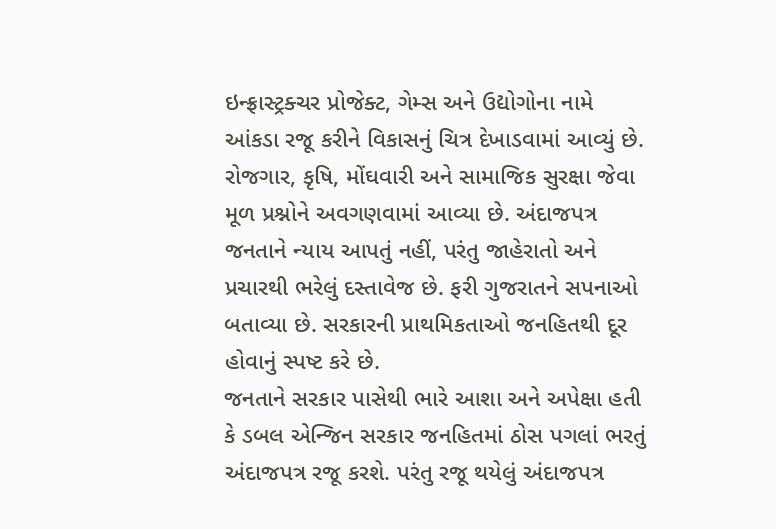ઇન્ફ્રાસ્ટ્રક્ચર પ્રોજેક્ટ, ગેમ્સ અને ઉદ્યોગોના નામે આંકડા રજૂ કરીને વિકાસનું ચિત્ર દેખાડવામાં આવ્યું છે. રોજગાર, કૃષિ, મોંઘવારી અને સામાજિક સુરક્ષા જેવા મૂળ પ્રશ્નોને અવગણવામાં આવ્યા છે. અંદાજપત્ર જનતાને ન્યાય આપતું નહીં, પરંતુ જાહેરાતો અને પ્રચારથી ભરેલું દસ્તાવેજ છે. ફરી ગુજરાતને સપનાઓ બતાવ્યા છે. સરકારની પ્રાથમિકતાઓ જનહિતથી દૂર હોવાનું સ્પષ્ટ કરે છે.
જનતાને સરકાર પાસેથી ભારે આશા અને અપેક્ષા હતી કે ડબલ એન્જિન સરકાર જનહિતમાં ઠોસ પગલાં ભરતું અંદાજપત્ર રજૂ કરશે. પરંતુ રજૂ થયેલું અંદાજપત્ર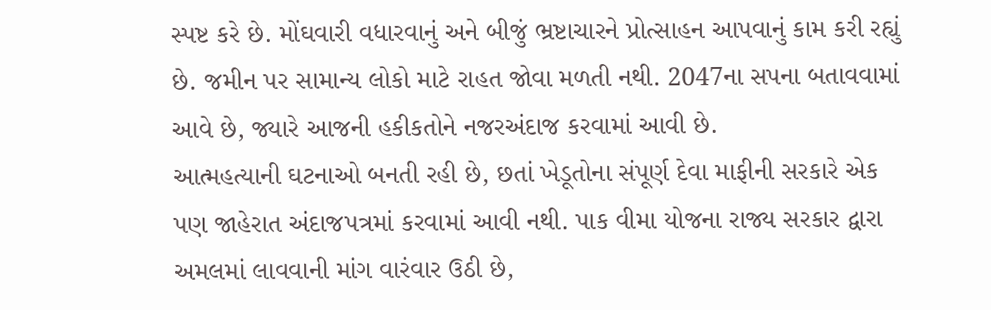સ્પષ્ટ કરે છે. મોંઘવારી વધારવાનું અને બીજું ભ્રષ્ટાચારને પ્રોત્સાહન આપવાનું કામ કરી રહ્યું છે. જમીન પર સામાન્ય લોકો માટે રાહત જોવા મળતી નથી. 2047ના સપના બતાવવામાં આવે છે, જ્યારે આજની હકીકતોને નજરઅંદાજ કરવામાં આવી છે.
આત્મહત્યાની ઘટનાઓ બનતી રહી છે, છતાં ખેડૂતોના સંપૂર્ણ દેવા માફીની સરકારે એક પણ જાહેરાત અંદાજપત્રમાં કરવામાં આવી નથી. પાક વીમા યોજના રાજ્ય સરકાર દ્વારા અમલમાં લાવવાની માંગ વારંવાર ઉઠી છે,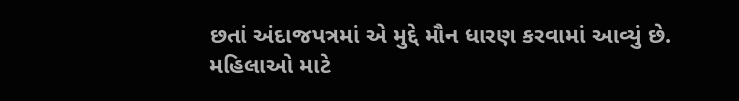છતાં અંદાજપત્રમાં એ મુદ્દે મૌન ધારણ કરવામાં આવ્યું છે.
મહિલાઓ માટે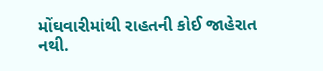મોંઘવારીમાંથી રાહતની કોઈ જાહેરાત નથી.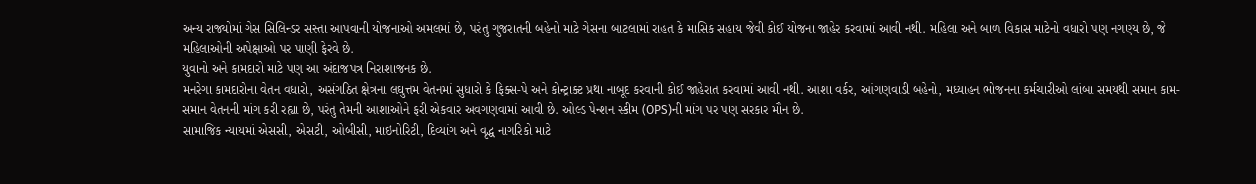અન્ય રાજ્યોમાં ગેસ સિલિન્ડર સસ્તા આપવાની યોજનાઓ અમલમાં છે, પરંતુ ગુજરાતની બહેનો માટે ગેસના બાટલામાં રાહત કે માસિક સહાય જેવી કોઈ યોજના જાહેર કરવામાં આવી નથી. મહિલા અને બાળ વિકાસ માટેનો વધારો પણ નગણ્ય છે, જે મહિલાઓની અપેક્ષાઓ પર પાણી ફેરવે છે.
યુવાનો અને કામદારો માટે પણ આ અંદાજપત્ર નિરાશાજનક છે.
મનરેગા કામદારોના વેતન વધારો, અસંગઠિત ક્ષેત્રના લઘુત્તમ વેતનમાં સુધારો કે ફિક્સ-પે અને કોન્ટ્રાક્ટ પ્રથા નાબૂદ કરવાની કોઈ જાહેરાત કરવામાં આવી નથી. આશા વર્કર, આંગણવાડી બહેનો, મધ્યાહન ભોજનના કર્મચારીઓ લાંબા સમયથી સમાન કામ-સમાન વેતનની માંગ કરી રહ્યા છે, પરંતુ તેમની આશાઓને ફરી એકવાર અવગણવામાં આવી છે. ઓલ્ડ પેન્શન સ્કીમ (OPS)ની માંગ પર પણ સરકાર મૌન છે.
સામાજિક ન્યાયમાં એસસી, એસટી, ઓબીસી, માઇનોરિટી, દિવ્યાંગ અને વૃદ્ધ નાગરિકો માટે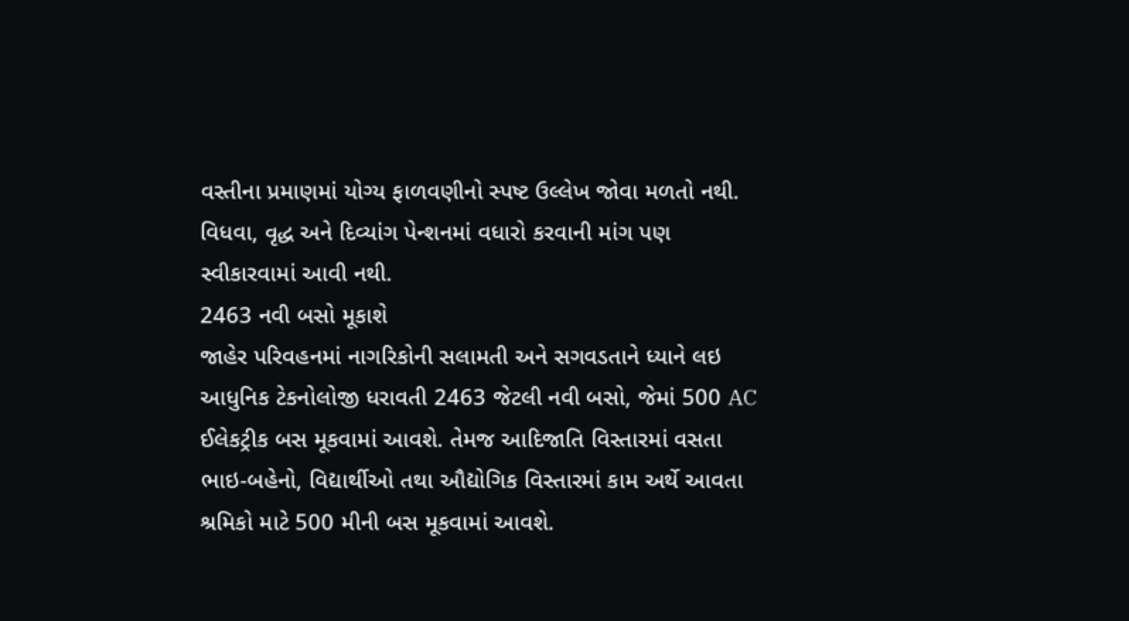વસ્તીના પ્રમાણમાં યોગ્ય ફાળવણીનો સ્પષ્ટ ઉલ્લેખ જોવા મળતો નથી. વિધવા, વૃદ્ધ અને દિવ્યાંગ પેન્શનમાં વધારો કરવાની માંગ પણ સ્વીકારવામાં આવી નથી.
2463 નવી બસો મૂકાશે
જાહેર પરિવહનમાં નાગરિકોની સલામતી અને સગવડતાને ધ્યાને લઇ આધુનિક ટેકનોલોજી ધરાવતી 2463 જેટલી નવી બસો, જેમાં 500 AC ઈલેકટ્રીક બસ મૂકવામાં આવશે. તેમજ આદિજાતિ વિસ્તારમાં વસતા ભાઇ-બહેનો, વિદ્યાર્થીઓ તથા ઔદ્યોગિક વિસ્તારમાં કામ અર્થે આવતા શ્રમિકો માટે 500 મીની બસ મૂકવામાં આવશે.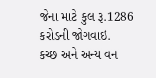જેના માટે કુલ રૂ.1286 કરોડની જોગવાઇ.
કચ્છ અને અન્ય વન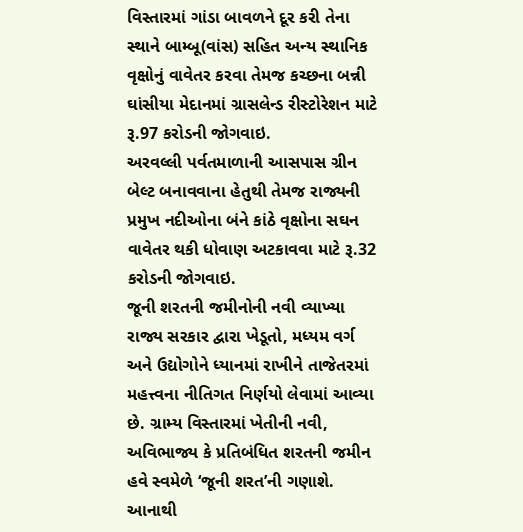વિસ્તારમાં ગાંડા બાવળને દૂર કરી તેના સ્થાને બામ્બૂ(વાંસ) સહિત અન્ય સ્થાનિક વૃક્ષોનું વાવેતર કરવા તેમજ કચ્છના બન્ની ઘાંસીયા મેદાનમાં ગ્રાસલેન્ડ રીસ્ટોરેશન માટે રૂ.97 કરોડની જોગવાઇ.
અરવલ્લી પર્વતમાળાની આસપાસ ગ્રીન બેલ્ટ બનાવવાના હેતુથી તેમજ રાજ્યની પ્રમુખ નદીઓના બંને કાંઠે વૃક્ષોના સઘન વાવેતર થકી ધોવાણ અટકાવવા માટે રૂ.32 કરોડની જોગવાઇ.
જૂની શરતની જમીનોની નવી વ્યાખ્યા
રાજ્ય સરકાર દ્વારા ખેડૂતો, મધ્યમ વર્ગ અને ઉદ્યોગોને ધ્યાનમાં રાખીને તાજેતરમાં મહત્ત્વના નીતિગત નિર્ણયો લેવામાં આવ્યા છે. ગ્રામ્ય વિસ્તારમાં ખેતીની નવી, અવિભાજ્ય કે પ્રતિબંધિત શરતની જમીન હવે સ્વમેળે ‘જૂની શરત’ની ગણાશે. આનાથી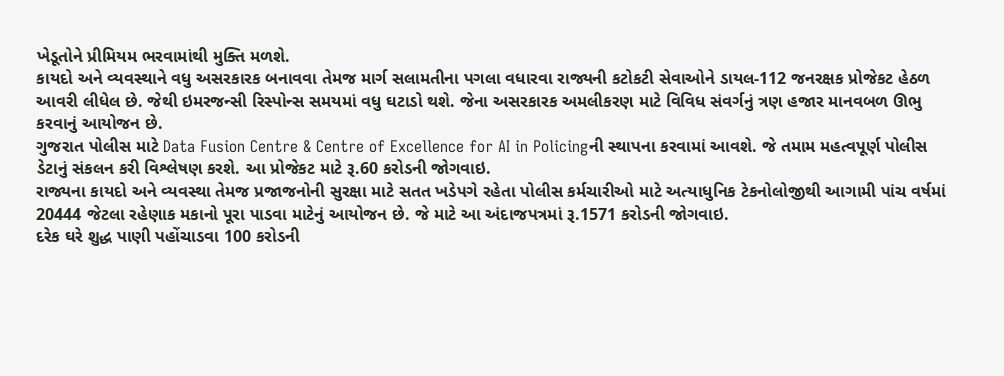ખેડૂતોને પ્રીમિયમ ભરવામાંથી મુક્તિ મળશે.
કાયદો અને વ્યવસ્થાને વધુ અસરકારક બનાવવા તેમજ માર્ગ સલામતીના પગલા વધારવા રાજ્યની કટોકટી સેવાઓને ડાયલ-112 જનરક્ષક પ્રોજેકટ હેઠળ આવરી લીધેલ છે. જેથી ઇમરજન્સી રિસ્પોન્સ સમયમાં વધુ ઘટાડો થશે. જેના અસરકારક અમલીકરણ માટે વિવિધ સંવર્ગનું ત્રણ હજાર માનવબળ ઊભુ કરવાનું આયોજન છે.
ગુજરાત પોલીસ માટે Data Fusion Centre & Centre of Excellence for AI in Policingની સ્થાપના કરવામાં આવશે. જે તમામ મહત્વપૂર્ણ પોલીસ ડેટાનું સંકલન કરી વિશ્લેષણ કરશે. આ પ્રોજેકટ માટે રૂ.60 કરોડની જોગવાઇ.
રાજ્યના કાયદો અને વ્યવસ્થા તેમજ પ્રજાજનોની સુરક્ષા માટે સતત ખડેપગે રહેતા પોલીસ કર્મચારીઓ માટે અત્યાધુનિક ટેકનોલોજીથી આગામી પાંચ વર્ષમાં 20444 જેટલા રહેણાક મકાનો પૂરા પાડવા માટેનું આયોજન છે. જે માટે આ અંદાજપત્રમાં રૂ.1571 કરોડની જોગવાઇ.
દરેક ઘરે શુદ્ધ પાણી પહોંચાડવા 100 કરોડની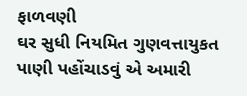ફાળવણી
ઘર સુધી નિયમિત ગુણવત્તાયુકત પાણી પહોંચાડવું એ અમારી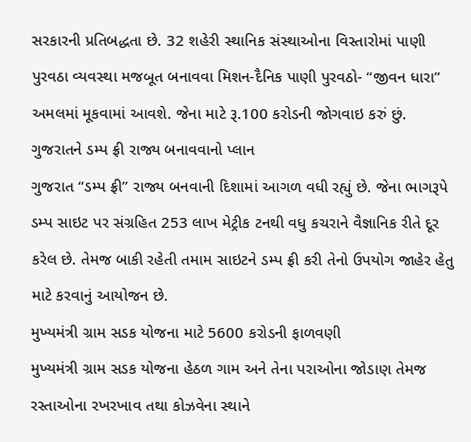સરકારની પ્રતિબદ્ધતા છે. 32 શહેરી સ્થાનિક સંસ્થાઓના વિસ્તારોમાં પાણી પુરવઠા વ્યવસ્થા મજબૂત બનાવવા મિશન-દૈનિક પાણી પુરવઠો- “જીવન ધારા” અમલમાં મૂકવામાં આવશે. જેના માટે રૂ.100 કરોડની જોગવાઇ કરું છું.
ગુજરાતને ડમ્પ ફ્રી રાજ્ય બનાવવાનો પ્લાન
ગુજરાત “ડમ્પ ફ્રી” રાજ્ય બનવાની દિશામાં આગળ વધી રહ્યું છે. જેના ભાગરૂપે ડમ્પ સાઇટ પર સંગ્રહિત 253 લાખ મેટ્રીક ટનથી વધુ કચરાને વૈજ્ઞાનિક રીતે દૂર કરેલ છે. તેમજ બાકી રહેતી તમામ સાઇટને ડમ્પ ફ્રી કરી તેનો ઉપયોગ જાહેર હેતુ માટે કરવાનું આયોજન છે.
મુખ્યમંત્રી ગ્રામ સડક યોજના માટે 5600 કરોડની ફાળવણી
મુખ્યમંત્રી ગ્રામ સડક યોજના હેઠળ ગામ અને તેના પરાઓના જોડાણ તેમજ રસ્તાઓના રખરખાવ તથા કોઝવેના સ્થાને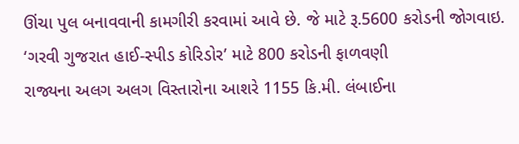ઊંચા પુલ બનાવવાની કામગીરી કરવામાં આવે છે. જે માટે રૂ.5600 કરોડની જોગવાઇ.
‘ગરવી ગુજરાત હાઈ-સ્પીડ કોરિડોર’ માટે 800 કરોડની ફાળવણી
રાજ્યના અલગ અલગ વિસ્તારોના આશરે 1155 કિ.મી. લંબાઈના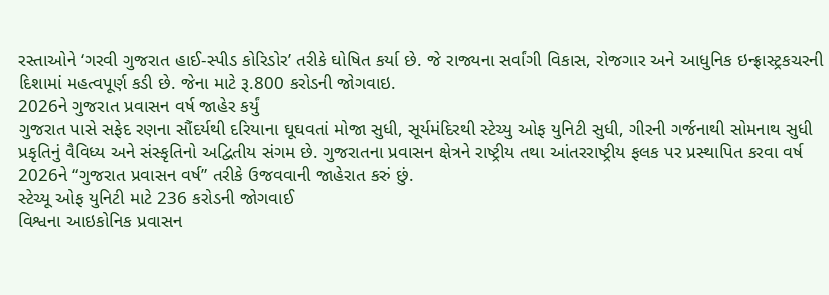રસ્તાઓને ‘ગરવી ગુજરાત હાઈ-સ્પીડ કોરિડોર’ તરીકે ઘોષિત કર્યા છે. જે રાજ્યના સર્વાંગી વિકાસ, રોજગાર અને આધુનિક ઇન્ફ્રાસ્ટ્રકચરની દિશામાં મહત્વપૂર્ણ કડી છે. જેના માટે રૂ.800 કરોડની જોગવાઇ.
2026ને ગુજરાત પ્રવાસન વર્ષ જાહેર કર્યું
ગુજરાત પાસે સફેદ રણના સૌંદર્યથી દરિયાના ઘૂઘવતાં મોજા સુધી, સૂર્યમંદિરથી સ્ટેચ્યુ ઓફ યુનિટી સુધી, ગીરની ગર્જનાથી સોમનાથ સુધી પ્રકૃતિનું વૈવિધ્ય અને સંસ્કૃતિનો અદ્વિતીય સંગમ છે. ગુજરાતના પ્રવાસન ક્ષેત્રને રાષ્ટ્રીય તથા આંતરરાષ્ટ્રીય ફલક પર પ્રસ્થાપિત કરવા વર્ષ 2026ને “ગુજરાત પ્રવાસન વર્ષ” તરીકે ઉજવવાની જાહેરાત કરું છું.
સ્ટેચ્યૂ ઓફ યુનિટી માટે 236 કરોડની જોગવાઈ
વિશ્વના આઇકોનિક પ્રવાસન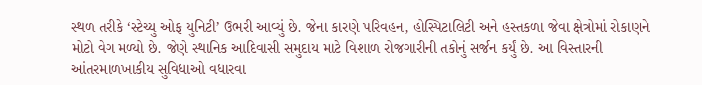સ્થળ તરીકે ‘સ્ટેચ્યુ ઓફ યુનિટી’ ઉભરી આવ્યું છે. જેના કારણે પરિવહન, હોસ્પિટાલિટી અને હસ્તકળા જેવા ક્ષેત્રોમાં રોકાણને મોટો વેગ મળ્યો છે. જેણે સ્થાનિક આદિવાસી સમુદાય માટે વિશાળ રોજગારીની તકોનું સર્જન કર્યું છે. આ વિસ્તારની આંતરમાળખાકીય સુવિધાઓ વધારવા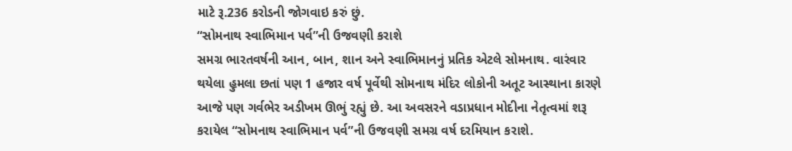માટે રૂ.236 કરોડની જોગવાઇ કરું છું.
“સોમનાથ સ્વાભિમાન પર્વ”ની ઉજવણી કરાશે
સમગ્ર ભારતવર્ષની આન, બાન, શાન અને સ્વાભિમાનનું પ્રતિક એટલે સોમનાથ. વારંવાર થયેલા હુમલા છતાં પણ 1 હજાર વર્ષ પૂર્વેથી સોમનાથ મંદિર લોકોની અતૂટ આસ્થાના કારણે આજે પણ ગર્વભેર અડીખમ ઊભું રહ્યું છે. આ અવસરને વડાપ્રધાન મોદીના નેતૃત્વમાં શરૂ કરાયેલ “સોમનાથ સ્વાભિમાન પર્વ”ની ઉજવણી સમગ્ર વર્ષ દરમિયાન કરાશે.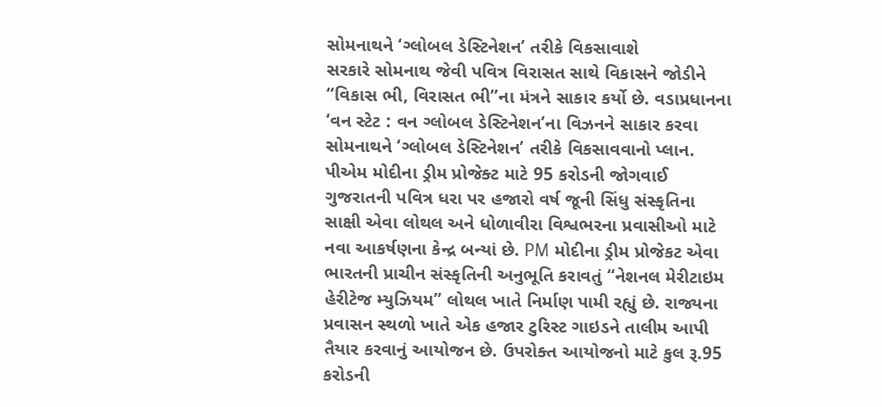સોમનાથને ‘ગ્લોબલ ડેસ્ટિનેશન’ તરીકે વિકસાવાશે
સરકારે સોમનાથ જેવી પવિત્ર વિરાસત સાથે વિકાસને જોડીને “વિકાસ ભી, વિરાસત ભી”ના મંત્રને સાકાર કર્યો છે. વડાપ્રધાનના ‘વન સ્ટેટ : વન ગ્લોબલ ડેસ્ટિનેશન’ના વિઝનને સાકાર કરવા સોમનાથને ‘ગ્લોબલ ડેસ્ટિનેશન’ તરીકે વિકસાવવાનો પ્લાન.
પીએમ મોદીના ડ્રીમ પ્રોજેક્ટ માટે 95 કરોડની જોગવાઈ
ગુજરાતની પવિત્ર ધરા પર હજારો વર્ષ જૂની સિંધુ સંસ્કૃતિના સાક્ષી એવા લોથલ અને ધોળાવીરા વિશ્વભરના પ્રવાસીઓ માટે નવા આકર્ષણના કેન્દ્ર બન્યાં છે. PM મોદીના ડ્રીમ પ્રોજેકટ એવા ભારતની પ્રાચીન સંસ્કૃતિની અનુભૂતિ કરાવતું “નેશનલ મેરીટાઇમ હેરીટેજ મ્યુઝિયમ” લોથલ ખાતે નિર્માણ પામી રહ્યું છે. રાજ્યના પ્રવાસન સ્થળો ખાતે એક હજાર ટુરિસ્ટ ગાઇડને તાલીમ આપી તૈયાર કરવાનું આયોજન છે. ઉપરોક્ત આયોજનો માટે કુલ રૂ.95 કરોડની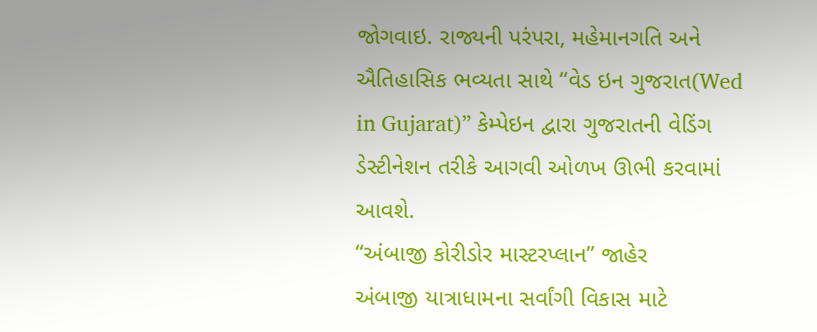જોગવાઇ. રાજ્યની પરંપરા, મહેમાનગતિ અને ઐતિહાસિક ભવ્યતા સાથે “વેડ ઇન ગુજરાત(Wed in Gujarat)” કેમ્પેઇન દ્વારા ગુજરાતની વેડિંગ ડેસ્ટીનેશન તરીકે આગવી ઓળખ ઊભી કરવામાં આવશે.
“અંબાજી કોરીડોર માસ્ટરપ્લાન” જાહેર
અંબાજી યાત્રાધામના સર્વાંગી વિકાસ માટે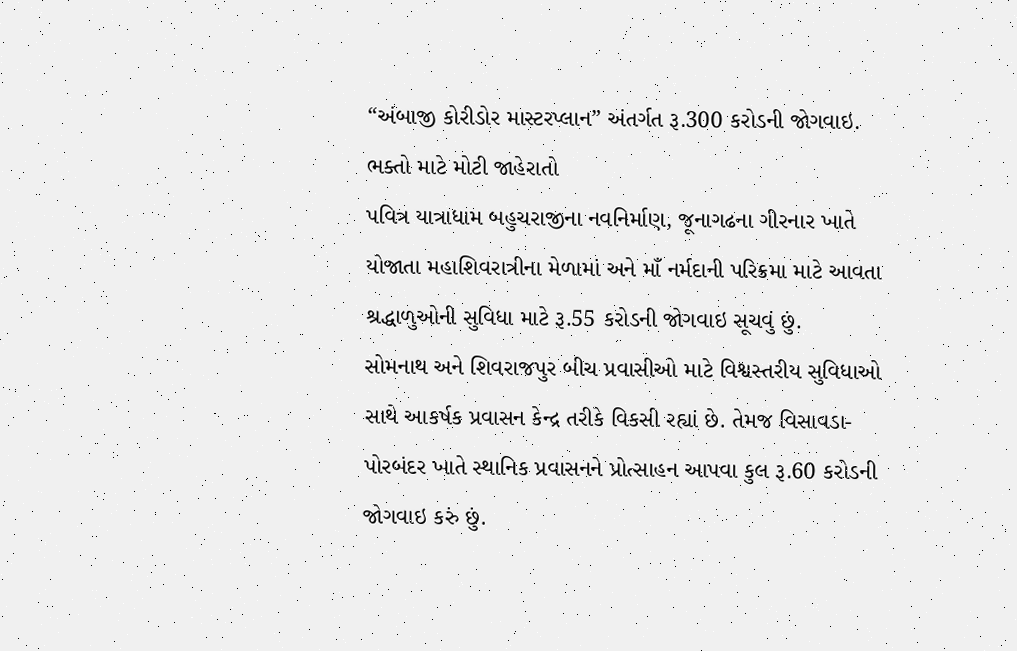“અંબાજી કોરીડોર માસ્ટરપ્લાન” અંતર્ગત રૂ.300 કરોડની જોગવાઇ.
ભક્તો માટે મોટી જાહેરાતો
પવિત્ર યાત્રાધામ બહુચરાજીના નવનિર્માણ, જૂનાગઢના ગીરનાર ખાતે યોજાતા મહાશિવરાત્રીના મેળામાં અને માઁ નર્મદાની પરિક્રમા માટે આવતા શ્રદ્ધાળુઓની સુવિધા માટે રૂ.55 કરોડની જોગવાઇ સૂચવું છું.
સોમનાથ અને શિવરાજપુર બીચ પ્રવાસીઓ માટે વિશ્વસ્તરીય સુવિધાઓ સાથે આકર્ષક પ્રવાસન કેન્દ્ર તરીકે વિકસી રહ્યાં છે. તેમજ વિસાવડા-પોરબંદર ખાતે સ્થાનિક પ્રવાસનને પ્રોત્સાહન આપવા કુલ રૂ.60 કરોડની જોગવાઇ કરું છું.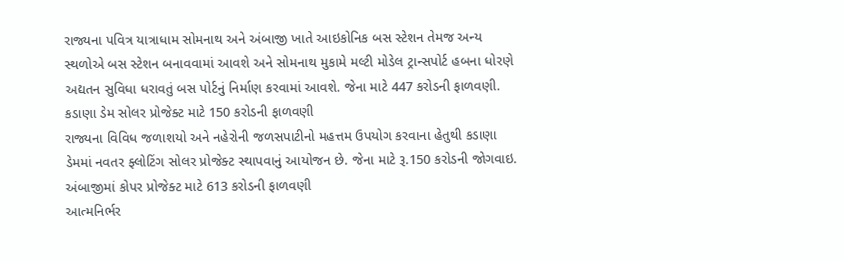રાજ્યના પવિત્ર યાત્રાધામ સોમનાથ અને અંબાજી ખાતે આઇકોનિક બસ સ્ટેશન તેમજ અન્ય સ્થળોએ બસ સ્ટેશન બનાવવામાં આવશે અને સોમનાથ મુકામે મલ્ટી મોડેલ ટ્રાન્સપોર્ટ હબના ધોરણે અદ્યતન સુવિધા ધરાવતું બસ પોર્ટનું નિર્માણ કરવામાં આવશે. જેના માટે 447 કરોડની ફાળવણી.
કડાણા ડેમ સોલર પ્રોજેક્ટ માટે 150 કરોડની ફાળવણી
રાજ્યના વિવિધ જળાશયો અને નહેરોની જળસપાટીનો મહત્તમ ઉપયોગ કરવાના હેતુથી કડાણા ડેમમાં નવતર ફ્લોટિંગ સોલર પ્રોજેક્ટ સ્થાપવાનું આયોજન છે. જેના માટે રૂ.150 કરોડની જોગવાઇ.
અંબાજીમાં કોપર પ્રોજેક્ટ માટે 613 કરોડની ફાળવણી
આત્મનિર્ભર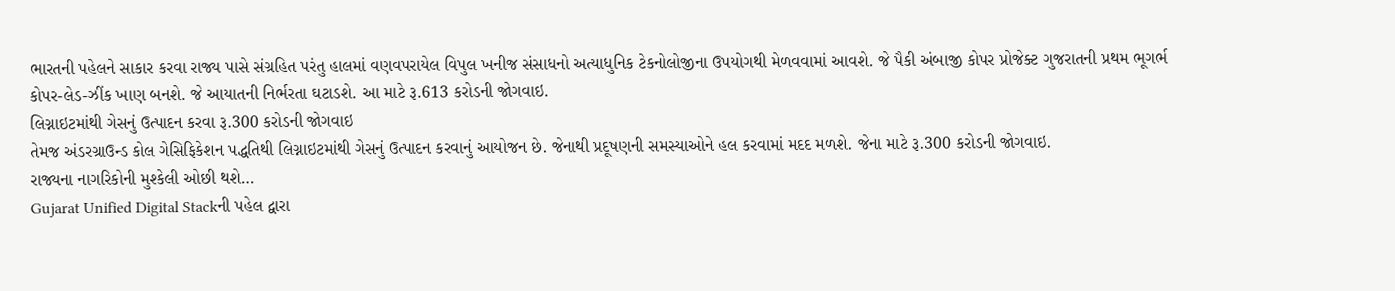ભારતની પહેલને સાકાર કરવા રાજ્ય પાસે સંગ્રહિત પરંતુ હાલમાં વણવપરાયેલ વિપુલ ખનીજ સંસાધનો અત્યાધુનિક ટેકનોલોજીના ઉપયોગથી મેળવવામાં આવશે. જે પૈકી અંબાજી કોપર પ્રોજેક્ટ ગુજરાતની પ્રથમ ભૂગર્ભ કોપર-લેડ-ઝીંક ખાણ બનશે. જે આયાતની નિર્ભરતા ઘટાડશે. આ માટે રૂ.613 કરોડની જોગવાઇ.
લિગ્નાઇટમાંથી ગેસનું ઉત્પાદન કરવા રૂ.300 કરોડની જોગવાઇ
તેમજ અંડરગ્રાઉન્ડ કોલ ગેસિફિકેશન પદ્ધતિથી લિગ્નાઇટમાંથી ગેસનું ઉત્પાદન કરવાનું આયોજન છે. જેનાથી પ્રદૂષણની સમસ્યાઓને હલ કરવામાં મદદ મળશે. જેના માટે રૂ.300 કરોડની જોગવાઇ.
રાજ્યના નાગરિકોની મુશ્કેલી ઓછી થશે…
Gujarat Unified Digital Stackની પહેલ દ્વારા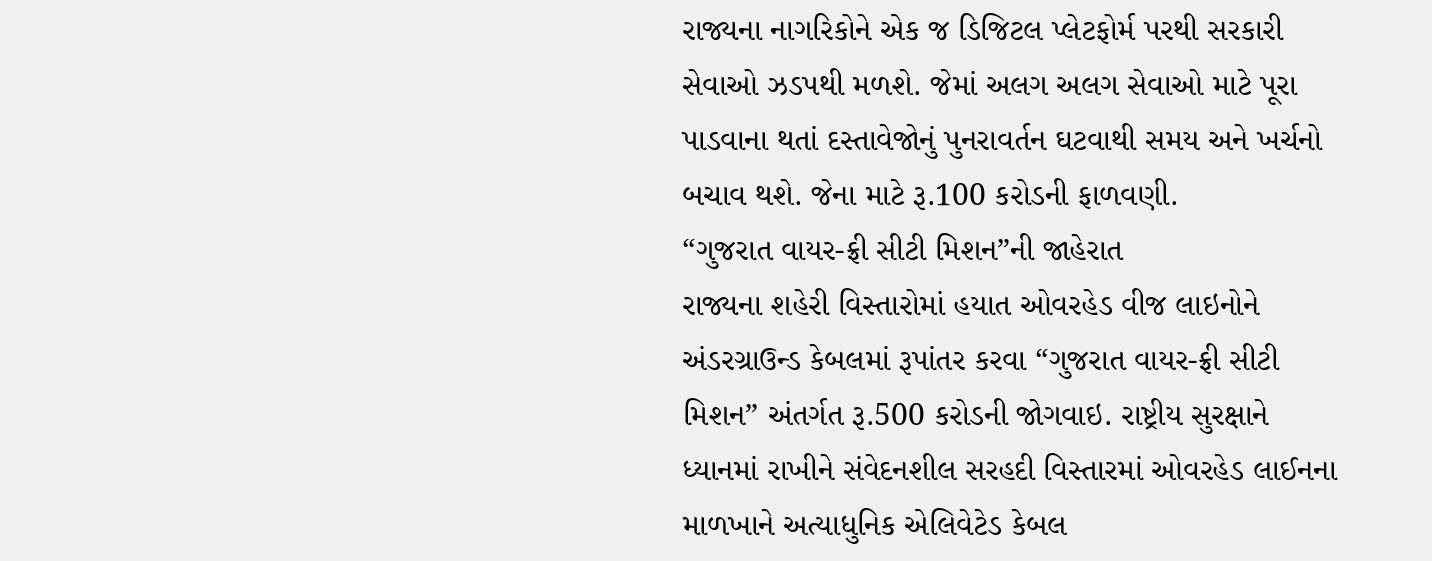રાજ્યના નાગરિકોને એક જ ડિજિટલ પ્લેટફોર્મ પરથી સરકારી સેવાઓ ઝડપથી મળશે. જેમાં અલગ અલગ સેવાઓ માટે પૂરા પાડવાના થતાં દસ્તાવેજોનું પુનરાવર્તન ઘટવાથી સમય અને ખર્ચનો બચાવ થશે. જેના માટે રૂ.100 કરોડની ફાળવણી.
“ગુજરાત વાયર-ફ્રી સીટી મિશન”ની જાહેરાત
રાજ્યના શહેરી વિસ્તારોમાં હયાત ઓવરહેડ વીજ લાઇનોને અંડરગ્રાઉન્ડ કેબલમાં રૂપાંતર કરવા “ગુજરાત વાયર-ફ્રી સીટી મિશન” અંતર્ગત રૂ.500 કરોડની જોગવાઇ. રાષ્ટ્રીય સુરક્ષાને ધ્યાનમાં રાખીને સંવેદનશીલ સરહદી વિસ્તારમાં ઓવરહેડ લાઈનના માળખાને અત્યાધુનિક એલિવેટેડ કેબલ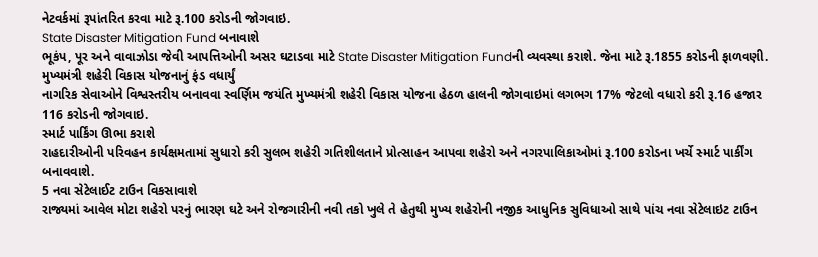નેટવર્કમાં રૂપાંતરિત કરવા માટે રૂ.100 કરોડની જોગવાઇ.
State Disaster Mitigation Fund બનાવાશે
ભૂકંપ, પૂર અને વાવાઝોડા જેવી આપત્તિઓની અસર ઘટાડવા માટે State Disaster Mitigation Fundની વ્યવસ્થા કરાશે. જેના માટે રૂ.1855 કરોડની ફાળવણી.
મુખ્યમંત્રી શહેરી વિકાસ યોજનાનું ફંડ વધાર્યું
નાગરિક સેવાઓને વિશ્વસ્તરીય બનાવવા સ્વર્ણિમ જયંતિ મુખ્યમંત્રી શહેરી વિકાસ યોજના હેઠળ હાલની જોગવાઇમાં લગભગ 17% જેટલો વધારો કરી રૂ.16 હજાર 116 કરોડની જોગવાઇ.
સ્માર્ટ પાર્કિંગ ઊભા કરાશે
રાહદારીઓની પરિવહન કાર્યક્ષમતામાં સુધારો કરી સુલભ શહેરી ગતિશીલતાને પ્રોત્સાહન આપવા શહેરો અને નગરપાલિકાઓમાં રૂ.100 કરોડના ખર્ચે સ્માર્ટ પાર્કીંગ બનાવવાશે.
5 નવા સેટેલાઈટ ટાઉન વિકસાવાશે
રાજ્યમાં આવેલ મોટા શહેરો પરનું ભારણ ઘટે અને રોજગારીની નવી તકો ખુલે તે હેતુથી મુખ્ય શહેરોની નજીક આધુનિક સુવિધાઓ સાથે પાંચ નવા સેટેલાઇટ ટાઉન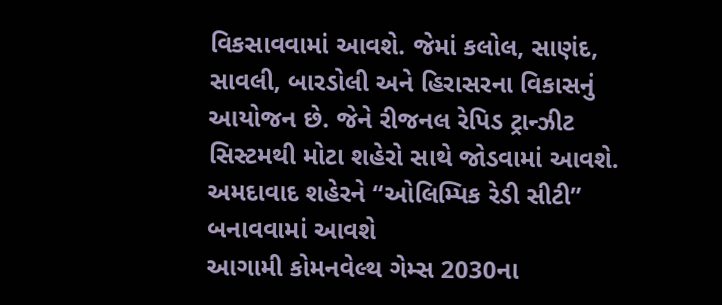વિકસાવવામાં આવશે. જેમાં કલોલ, સાણંદ, સાવલી, બારડોલી અને હિરાસરના વિકાસનું આયોજન છે. જેને રીજનલ રેપિડ ટ્રાન્ઝીટ સિસ્ટમથી મોટા શહેરો સાથે જોડવામાં આવશે.
અમદાવાદ શહેરને “ઓલિમ્પિક રેડી સીટી” બનાવવામાં આવશે
આગામી કોમનવેલ્થ ગેમ્સ 2030ના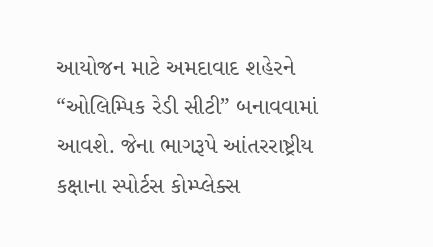આયોજન માટે અમદાવાદ શહેરને “ઓલિમ્પિક રેડી સીટી” બનાવવામાં આવશે. જેના ભાગરૂપે આંતરરાષ્ટ્રીય કક્ષાના સ્પોર્ટસ કોમ્પ્લેક્સ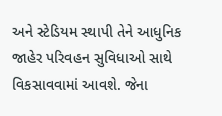અને સ્ટેડિયમ સ્થાપી તેને આધુનિક જાહેર પરિવહન સુવિધાઓ સાથે વિકસાવવામાં આવશે. જેના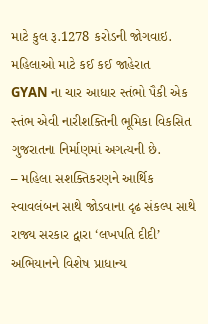માટે કુલ રૂ.1278 કરોડની જોગવાઇ.
મહિલાઓ માટે કઈ કઈ જાહેરાત
GYAN ના ચાર આધાર સ્તંભો પૈકી એક સ્તંભ એવી નારીશક્તિની ભૂમિકા વિકસિત ગુજરાતના નિર્માણમાં અગત્યની છે.
– મહિલા સશક્તિકરણને આર્થિક સ્વાવલંબન સાથે જોડવાના દૃઢ સંકલ્પ સાથે રાજ્ય સરકાર દ્વારા ‘લખપતિ દીદી’ અભિયાનને વિશેષ પ્રાધાન્ય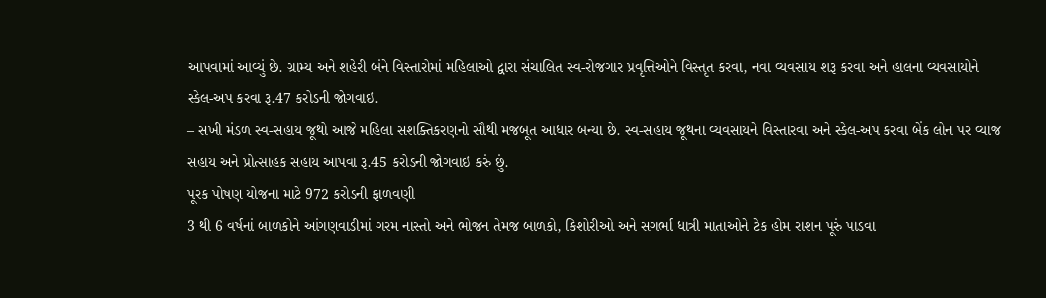આપવામાં આવ્યું છે. ગ્રામ્ય અને શહેરી બંને વિસ્તારોમાં મહિલાઓ દ્વારા સંચાલિત સ્વ-રોજગાર પ્રવૃત્તિઓને વિસ્તૃત કરવા, નવા વ્યવસાય શરૂ કરવા અને હાલના વ્યવસાયોને સ્કેલ-અપ કરવા રૂ.47 કરોડની જોગવાઇ.
– સખી મંડળ સ્વ-સહાય જૂથો આજે મહિલા સશક્તિકરણનો સૌથી મજબૂત આધાર બન્યા છે. સ્વ-સહાય જૂથના વ્યવસાયને વિસ્તારવા અને સ્કેલ-અપ કરવા બેંક લોન પર વ્યાજ સહાય અને પ્રોત્સાહક સહાય આપવા રૂ.45 કરોડની જોગવાઇ કરું છું.
પૂરક પોષણ યોજના માટે 972 કરોડની ફાળવણી
3 થી 6 વર્ષનાં બાળકોને આંગણવાડીમાં ગરમ નાસ્તો અને ભોજન તેમજ બાળકો, કિશોરીઓ અને સગર્ભા ધાત્રી માતાઓને ટેક હોમ રાશન પૂરું પાડવા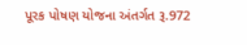પૂરક પોષણ યોજના અંતર્ગત રૂ.972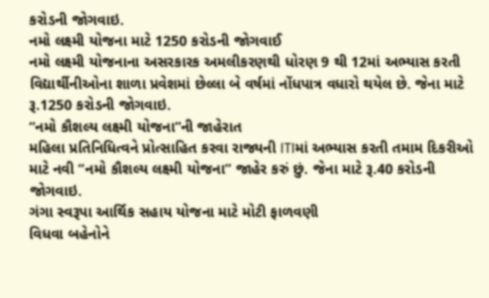કરોડની જોગવાઇ.
નમો લક્ષ્મી યોજના માટે 1250 કરોડની જોગવાઈ
નમો લક્ષ્મી યોજનાના અસરકારક અમલીકરણથી ધોરણ 9 થી 12માં અભ્યાસ કરતી વિદ્યાર્થીનીઓના શાળા પ્રવેશમાં છેલ્લા બે વર્ષમાં નોંધપાત્ર વધારો થયેલ છે. જેના માટે રૂ.1250 કરોડની જોગવાઇ.
“નમો કૌશલ્ય લક્ષ્મી યોજના”ની જાહેરાત
મહિલા પ્રતિનિધિત્વને પ્રોત્સાહિત કરવા રાજ્યની ITIમાં અભ્યાસ કરતી તમામ દિકરીઓ માટે નવી “નમો કૌશલ્ય લક્ષ્મી યોજના” જાહેર કરું છું. જેના માટે રૂ.40 કરોડની જોગવાઇ.
ગંગા સ્વરૂપા આર્થિક સહાય યોજના માટે મોટી ફાળવણી
વિધવા બહેનોને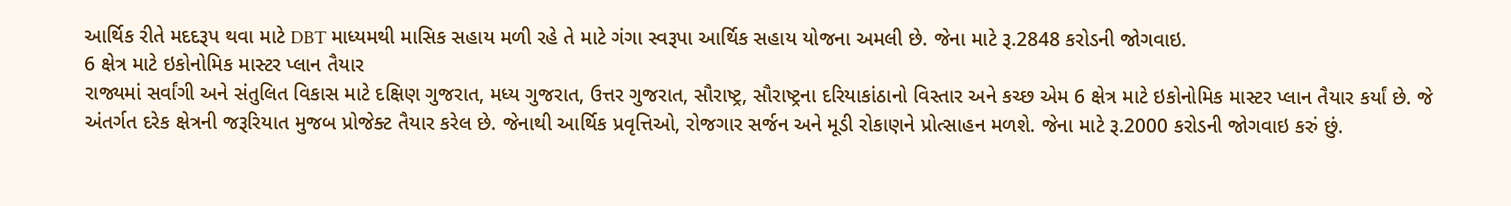આર્થિક રીતે મદદરૂપ થવા માટે DBT માધ્યમથી માસિક સહાય મળી રહે તે માટે ગંગા સ્વરૂપા આર્થિક સહાય યોજના અમલી છે. જેના માટે રૂ.2848 કરોડની જોગવાઇ.
6 ક્ષેત્ર માટે ઇકોનોમિક માસ્ટર પ્લાન તૈયાર
રાજ્યમાં સર્વાંગી અને સંતુલિત વિકાસ માટે દક્ષિણ ગુજરાત, મધ્ય ગુજરાત, ઉત્તર ગુજરાત, સૌરાષ્ટ્ર, સૌરાષ્ટ્રના દરિયાકાંઠાનો વિસ્તાર અને કચ્છ એમ 6 ક્ષેત્ર માટે ઇકોનોમિક માસ્ટર પ્લાન તૈયાર કર્યાં છે. જે અંતર્ગત દરેક ક્ષેત્રની જરૂરિયાત મુજબ પ્રોજેક્ટ તૈયાર કરેલ છે. જેનાથી આર્થિક પ્રવૃત્તિઓ, રોજગાર સર્જન અને મૂડી રોકાણને પ્રોત્સાહન મળશે. જેના માટે રૂ.2000 કરોડની જોગવાઇ કરું છું.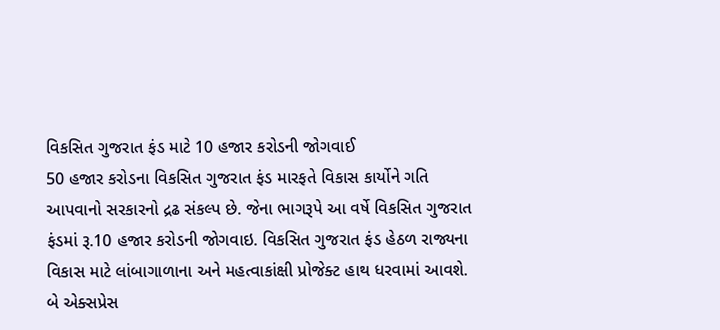વિકસિત ગુજરાત ફંડ માટે 10 હજાર કરોડની જોગવાઈ
50 હજાર કરોડના વિકસિત ગુજરાત ફંડ મારફતે વિકાસ કાર્યોને ગતિ આપવાનો સરકારનો દ્રઢ સંકલ્પ છે. જેના ભાગરૂપે આ વર્ષે વિકસિત ગુજરાત ફંડમાં રૂ.10 હજાર કરોડની જોગવાઇ. વિકસિત ગુજરાત ફંડ હેઠળ રાજ્યના વિકાસ માટે લાંબાગાળાના અને મહત્વાકાંક્ષી પ્રોજેક્ટ હાથ ધરવામાં આવશે.
બે એક્સપ્રેસ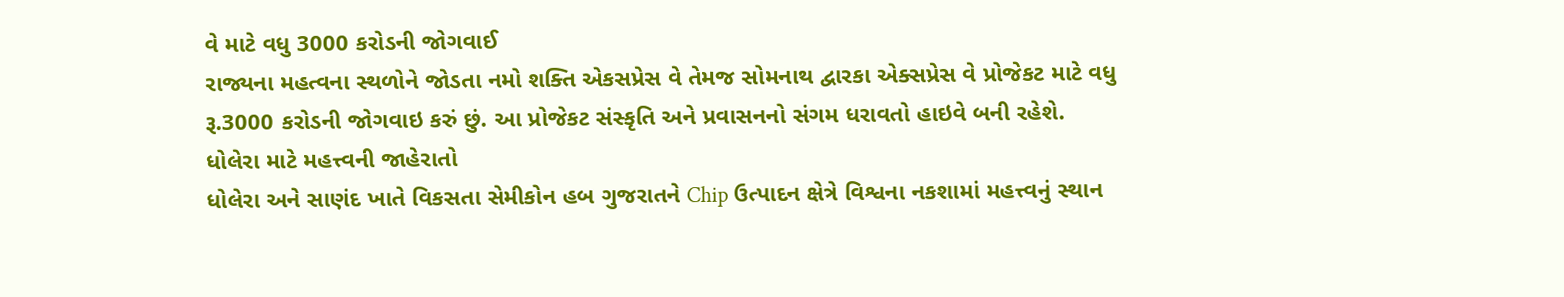વે માટે વધુ 3000 કરોડની જોગવાઈ
રાજ્યના મહત્વના સ્થળોને જોડતા નમો શક્તિ એકસપ્રેસ વે તેમજ સોમનાથ દ્વારકા એક્સપ્રેસ વે પ્રોજેકટ માટે વધુ રૂ.3000 કરોડની જોગવાઇ કરું છું. આ પ્રોજેકટ સંસ્કૃતિ અને પ્રવાસનનો સંગમ ધરાવતો હાઇવે બની રહેશે.
ધોલેરા માટે મહત્ત્વની જાહેરાતો
ધોલેરા અને સાણંદ ખાતે વિકસતા સેમીકોન હબ ગુજરાતને Chip ઉત્પાદન ક્ષેત્રે વિશ્વના નકશામાં મહત્ત્વનું સ્થાન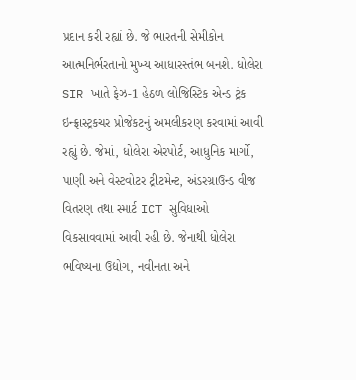પ્રદાન કરી રહ્યાં છે. જે ભારતની સેમીકોન આત્મનિર્ભરતાનો મુખ્ય આધારસ્તંભ બનશે. ધોલેરા SIR ખાતે ફેઝ-1 હેઠળ લોજિસ્ટિક એન્ડ ટ્રંક ઇન્ફ્રાસ્ટ્રકચર પ્રોજેકટનું અમલીકરણ કરવામાં આવી રહ્યું છે. જેમાં, ધોલેરા એરપોર્ટ, આધુનિક માર્ગો, પાણી અને વેસ્ટવોટર ટ્રીટમેન્ટ, અંડરગ્રાઉન્ડ વીજ વિતરણ તથા સ્માર્ટ ICT સુવિધાઓ વિકસાવવામાં આવી રહી છે. જેનાથી ધોલેરા ભવિષ્યના ઉદ્યોગ, નવીનતા અને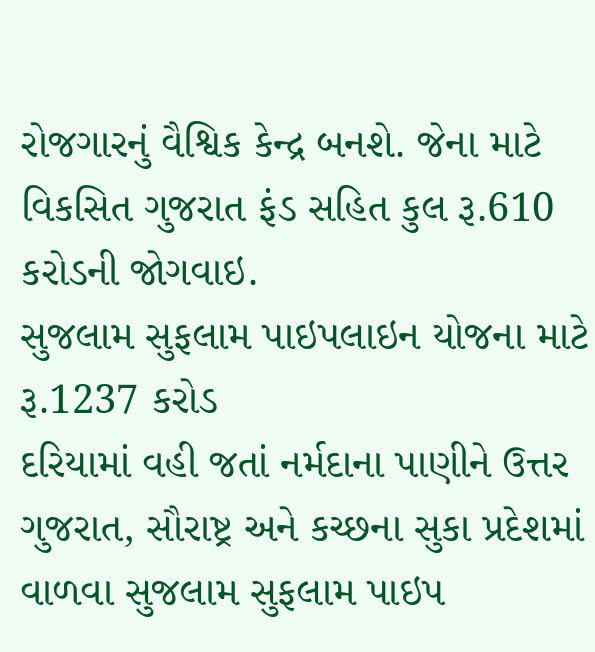રોજગારનું વૈશ્વિક કેન્દ્ર બનશે. જેના માટે વિકસિત ગુજરાત ફંડ સહિત કુલ રૂ.610 કરોડની જોગવાઇ.
સુજલામ સુફલામ પાઇપલાઇન યોજના માટે રૂ.1237 કરોડ
દરિયામાં વહી જતાં નર્મદાના પાણીને ઉત્તર ગુજરાત, સૌરાષ્ટ્ર અને કચ્છના સુકા પ્રદેશમાં વાળવા સુજલામ સુફલામ પાઇપ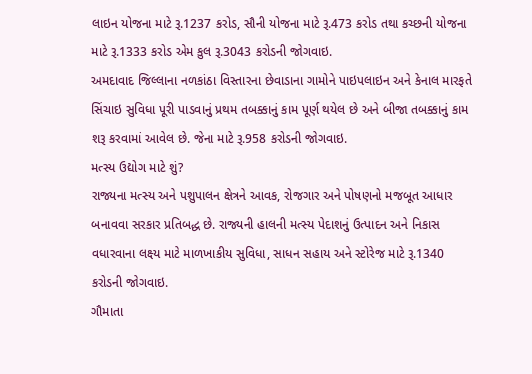લાઇન યોજના માટે રૂ.1237 કરોડ, સૌની યોજના માટે રૂ.473 કરોડ તથા કચ્છની યોજના માટે રૂ.1333 કરોડ એમ કુલ રૂ.3043 કરોડની જોગવાઇ.
અમદાવાદ જિલ્લાના નળકાંઠા વિસ્તારના છેવાડાના ગામોને પાઇપલાઇન અને કેનાલ મારફતે સિંચાઇ સુવિધા પૂરી પાડવાનું પ્રથમ તબક્કાનું કામ પૂર્ણ થયેલ છે અને બીજા તબક્કાનું કામ શરૂ કરવામાં આવેલ છે. જેના માટે રૂ.958 કરોડની જોગવાઇ.
મત્સ્ય ઉદ્યોગ માટે શું?
રાજ્યના મત્સ્ય અને પશુપાલન ક્ષેત્રને આવક, રોજગાર અને પોષણનો મજબૂત આધાર બનાવવા સરકાર પ્રતિબદ્ધ છે. રાજ્યની હાલની મત્સ્ય પેદાશનું ઉત્પાદન અને નિકાસ વધારવાના લક્ષ્ય માટે માળખાકીય સુવિધા, સાધન સહાય અને સ્ટોરેજ માટે રૂ.1340 કરોડની જોગવાઇ.
ગૌમાતા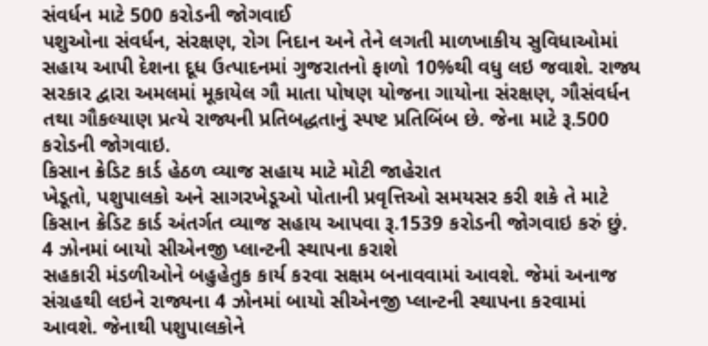સંવર્ધન માટે 500 કરોડની જોગવાઈ
પશુઓના સંવર્ધન, સંરક્ષણ, રોગ નિદાન અને તેને લગતી માળખાકીય સુવિધાઓમાં સહાય આપી દેશના દૂધ ઉત્પાદનમાં ગુજરાતનો ફાળો 10%થી વધુ લઇ જવાશે. રાજ્ય સરકાર દ્વારા અમલમાં મૂકાયેલ ગૌ માતા પોષણ યોજના ગાયોના સંરક્ષણ, ગૌસંવર્ધન તથા ગૌકલ્યાણ પ્રત્યે રાજ્યની પ્રતિબદ્ધતાનું સ્પષ્ટ પ્રતિબિંબ છે. જેના માટે રૂ.500 કરોડની જોગવાઇ.
કિસાન ક્રેડિટ કાર્ડ હેઠળ વ્યાજ સહાય માટે મોટી જાહેરાત
ખેડૂતો, પશુપાલકો અને સાગરખેડૂઓ પોતાની પ્રવૃત્તિઓ સમયસર કરી શકે તે માટે કિસાન ક્રેડિટ કાર્ડ અંતર્ગત વ્યાજ સહાય આપવા રૂ.1539 કરોડની જોગવાઇ કરું છું.
4 ઝોનમાં બાયો સીએનજી પ્લાન્ટની સ્થાપના કરાશે
સહકારી મંડળીઓને બહુહેતુક કાર્ય કરવા સક્ષમ બનાવવામાં આવશે. જેમાં અનાજ સંગ્રહથી લઇને રાજ્યના 4 ઝોનમાં બાયો સીએનજી પ્લાન્ટની સ્થાપના કરવામાં આવશે. જેનાથી પશુપાલકોને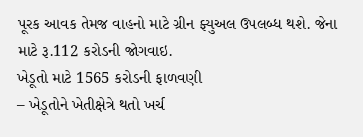પૂરક આવક તેમજ વાહનો માટે ગ્રીન ફ્યુઅલ ઉપલબ્ધ થશે. જેના માટે રૂ.112 કરોડની જોગવાઇ.
ખેડૂતો માટે 1565 કરોડની ફાળવણી
– ખેડૂતોને ખેતીક્ષેત્રે થતો ખર્ચ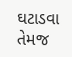ઘટાડવા તેમજ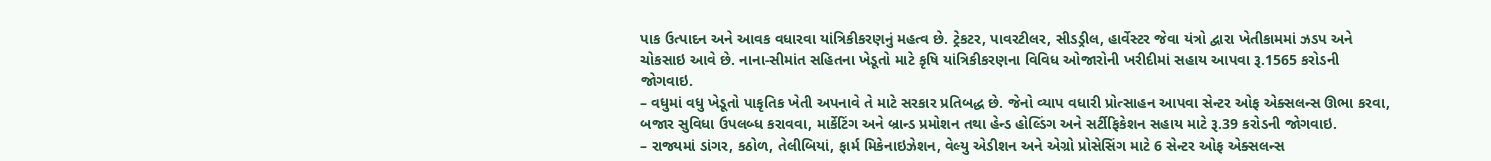પાક ઉત્પાદન અને આવક વધારવા યાંત્રિકીકરણનું મહત્વ છે. ટ્રેકટર, પાવરટીલર, સીડડ્રીલ, હાર્વેસ્ટર જેવા યંત્રો દ્વારા ખેતીકામમાં ઝડપ અને ચોકસાઇ આવે છે. નાના-સીમાંત સહિતના ખેડૂતો માટે કૃષિ યાંત્રિકીકરણના વિવિધ ઓજારોની ખરીદીમાં સહાય આપવા રૂ.1565 કરોડની જોગવાઇ.
– વધુમાં વધુ ખેડૂતો પાકૃતિક ખેતી અપનાવે તે માટે સરકાર પ્રતિબદ્ધ છે. જેનો વ્યાપ વધારી પ્રોત્સાહન આપવા સેન્ટર ઓફ એક્સલન્સ ઊભા કરવા, બજાર સુવિધા ઉપલબ્ધ કરાવવા, માર્કેટિંગ અને બ્રાન્ડ પ્રમોશન તથા હેન્ડ હોલ્ડિંગ અને સર્ટીફિકેશન સહાય માટે રૂ.39 કરોડની જોગવાઇ.
– રાજ્યમાં ડાંગર, કઠોળ, તેલીબિયાં, ફાર્મ મિકેનાઇઝેશન, વેલ્યુ એડીશન અને એગ્રો પ્રોસેસિંગ માટે 6 સેન્ટર ઓફ એક્સલન્સ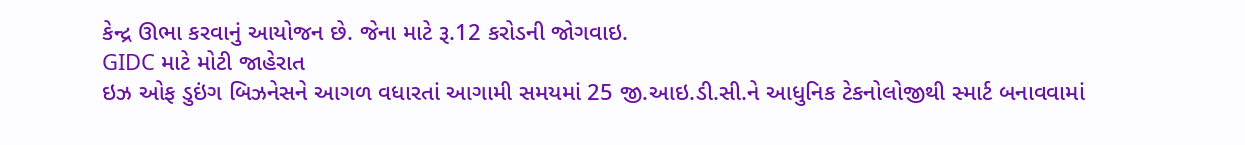કેન્દ્ર ઊભા કરવાનું આયોજન છે. જેના માટે રૂ.12 કરોડની જોગવાઇ.
GIDC માટે મોટી જાહેરાત
ઇઝ ઓફ ડુઇંગ બિઝનેસને આગળ વધારતાં આગામી સમયમાં 25 જી.આઇ.ડી.સી.ને આધુનિક ટેકનોલોજીથી સ્માર્ટ બનાવવામાં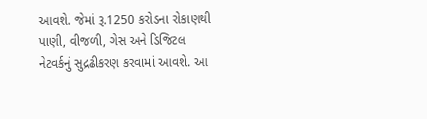આવશે. જેમાં રૂ.1250 કરોડના રોકાણથી પાણી, વીજળી, ગેસ અને ડિજિટલ નેટવર્કનું સુદ્રઢીકરણ કરવામાં આવશે. આ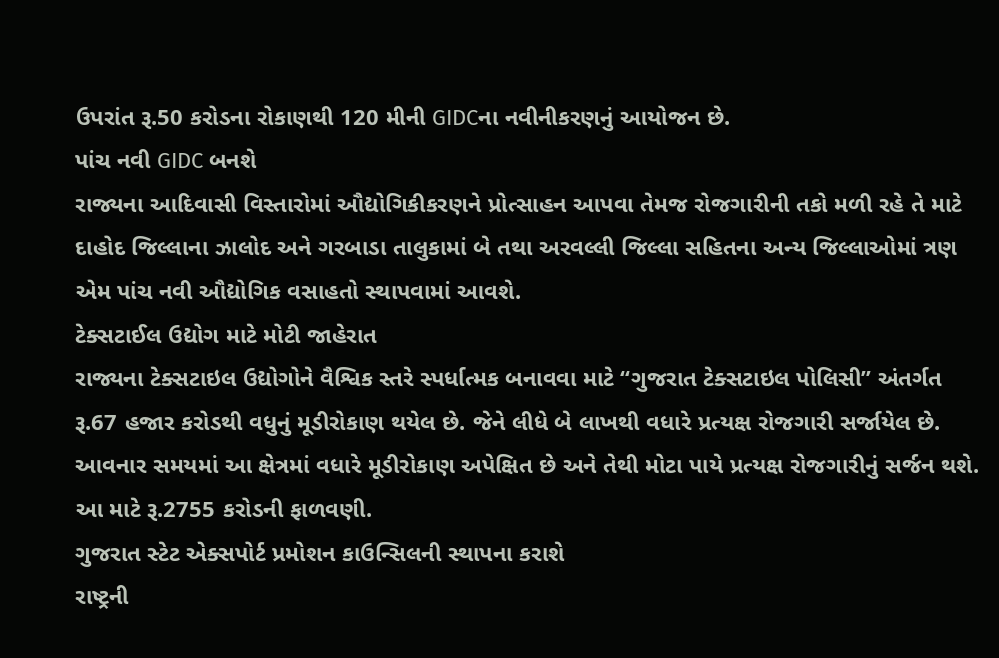ઉપરાંત રૂ.50 કરોડના રોકાણથી 120 મીની GIDCના નવીનીકરણનું આયોજન છે.
પાંચ નવી GIDC બનશે
રાજ્યના આદિવાસી વિસ્તારોમાં ઔદ્યોગિકીકરણને પ્રોત્સાહન આપવા તેમજ રોજગારીની તકો મળી રહે તે માટે દાહોદ જિલ્લાના ઝાલોદ અને ગરબાડા તાલુકામાં બે તથા અરવલ્લી જિલ્લા સહિતના અન્ય જિલ્લાઓમાં ત્રણ એમ પાંચ નવી ઔદ્યોગિક વસાહતો સ્થાપવામાં આવશે.
ટેક્સટાઈલ ઉદ્યોગ માટે મોટી જાહેરાત
રાજ્યના ટેક્સટાઇલ ઉદ્યોગોને વૈશ્વિક સ્તરે સ્પર્ધાત્મક બનાવવા માટે “ગુજરાત ટેક્સટાઇલ પોલિસી” અંતર્ગત રૂ.67 હજાર કરોડથી વધુનું મૂડીરોકાણ થયેલ છે. જેને લીધે બે લાખથી વધારે પ્રત્યક્ષ રોજગારી સર્જાયેલ છે. આવનાર સમયમાં આ ક્ષેત્રમાં વધારે મૂડીરોકાણ અપેક્ષિત છે અને તેથી મોટા પાયે પ્રત્યક્ષ રોજગારીનું સર્જન થશે. આ માટે રૂ.2755 કરોડની ફાળવણી.
ગુજરાત સ્ટેટ એક્સપોર્ટ પ્રમોશન કાઉન્સિલની સ્થાપના કરાશે
રાષ્ટ્રની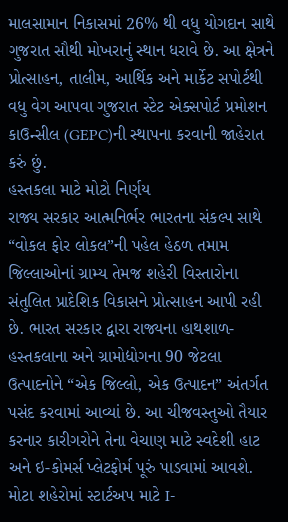માલસામાન નિકાસમાં 26% થી વધુ યોગદાન સાથે ગુજરાત સૌથી મોખરાનું સ્થાન ધરાવે છે. આ ક્ષેત્રને પ્રોત્સાહન, તાલીમ, આર્થિક અને માર્કેટ સપોર્ટથી વધુ વેગ આપવા ગુજરાત સ્ટેટ એક્સપોર્ટ પ્રમોશન કાઉન્સીલ (GEPC)ની સ્થાપના કરવાની જાહેરાત કરું છું.
હસ્તકલા માટે મોટો નિર્ણય
રાજ્ય સરકાર આત્મનિર્ભર ભારતના સંકલ્પ સાથે “વોકલ ફોર લોકલ”ની પહેલ હેઠળ તમામ જિલ્લાઓનાં ગ્રામ્ય તેમજ શહેરી વિસ્તારોના સંતુલિત પ્રાદેશિક વિકાસને પ્રોત્સાહન આપી રહી છે. ભારત સરકાર દ્વારા રાજ્યના હાથશાળ-હસ્તકલાના અને ગ્રામોદ્યોગના 90 જેટલા ઉત્પાદનોને “એક જિલ્લો, એક ઉત્પાદન” અંતર્ગત પસંદ કરવામાં આવ્યાં છે. આ ચીજવસ્તુઓ તૈયાર કરનાર કારીગરોને તેના વેચાણ માટે સ્વદેશી હાટ અને ઇ-કોમર્સ પ્લેટફોર્મ પૂરું પાડવામાં આવશે.
મોટા શહેરોમાં સ્ટાર્ટઅપ માટે I-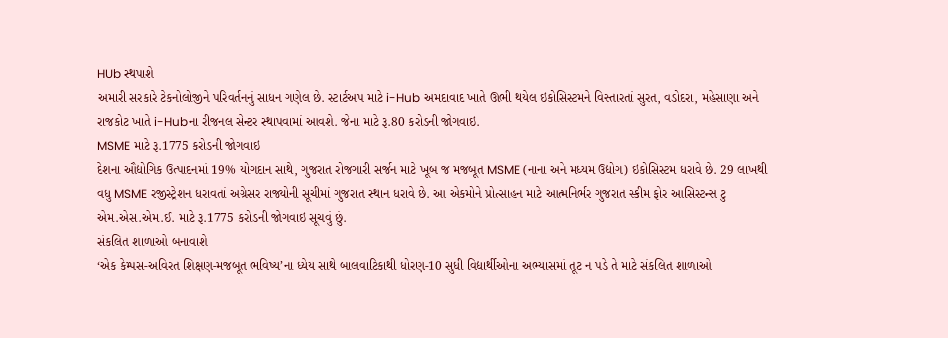HUb સ્થપાશે
અમારી સરકારે ટેકનોલોજીને પરિવર્તનનું સાધન ગણેલ છે. સ્ટાર્ટઅપ માટે i-Hub અમદાવાદ ખાતે ઊભી થયેલ ઇકોસિસ્ટમને વિસ્તારતાં સુરત, વડોદરા, મહેસાણા અને રાજકોટ ખાતે i-Hubના રીજનલ સેન્ટર સ્થાપવામાં આવશે. જેના માટે રૂ.80 કરોડની જોગવાઇ.
MSME માટે રૂ.1775 કરોડની જોગવાઇ
દેશના ઔદ્યોગિક ઉત્પાદનમાં 19% યોગદાન સાથે, ગુજરાત રોજગારી સર્જન માટે ખૂબ જ મજબૂત MSME (નાના અને મધ્યમ ઉદ્યોગ) ઇકોસિસ્ટમ ધરાવે છે. 29 લાખથી વધુ MSME રજીસ્ટ્રેશન ધરાવતાં અગ્રેસર રાજ્યોની સૂચીમાં ગુજરાત સ્થાન ધરાવે છે. આ એકમોને પ્રોત્સાહન માટે આત્મનિર્ભર ગુજરાત સ્કીમ ફોર આસિસ્ટન્સ ટુ એમ.એસ.એમ.ઈ. માટે રૂ.1775 કરોડની જોગવાઇ સૂચવું છું.
સંકલિત શાળાઓ બનાવાશે
‘એક કેમ્પસ-અવિરત શિક્ષણ-મજબૂત ભવિષ્ય’ના ધ્યેય સાથે બાલવાટિકાથી ધોરણ-10 સુધી વિદ્યાર્થીઓના અભ્યાસમાં તૂટ ન પડે તે માટે સંકલિત શાળાઓ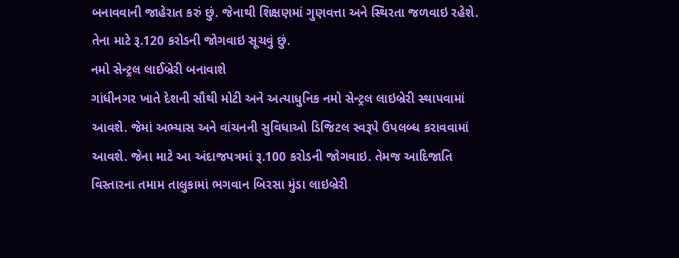બનાવવાની જાહેરાત કરું છું. જેનાથી શિક્ષણમાં ગુણવત્તા અને સ્થિરતા જળવાઇ રહેશે. તેના માટે રૂ.120 કરોડની જોગવાઇ સૂચવું છું.
નમો સેન્ટ્રલ લાઈબ્રેરી બનાવાશે
ગાંધીનગર ખાતે દેશની સૌથી મોટી અને અત્યાધુનિક નમો સેન્ટ્રલ લાઇબ્રેરી સ્થાપવામાં આવશે. જેમાં અભ્યાસ અને વાંચનની સુવિધાઓ ડિજિટલ સ્વરૂપે ઉપલબ્ધ કરાવવામાં આવશે. જેના માટે આ અંદાજપત્રમાં રૂ.100 કરોડની જોગવાઇ. તેમજ આદિજાતિ વિસ્તારના તમામ તાલુકામાં ભગવાન બિરસા મુંડા લાઇબ્રેરી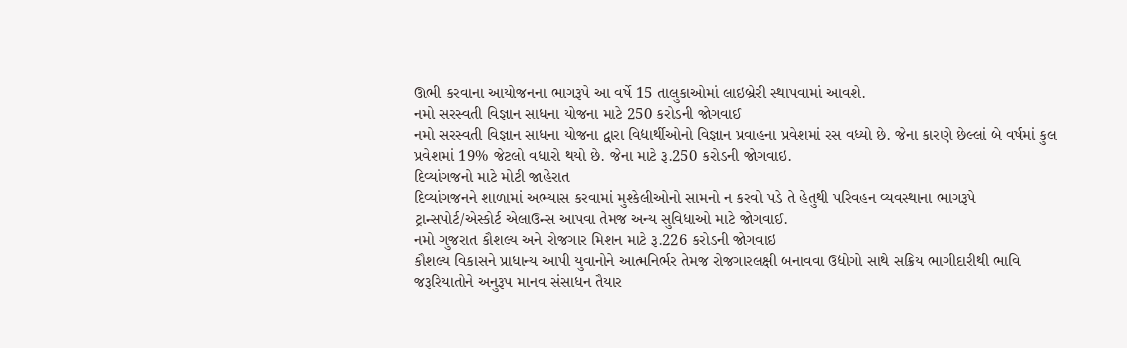ઊભી કરવાના આયોજનના ભાગરૂપે આ વર્ષે 15 તાલુકાઓમાં લાઇબ્રેરી સ્થાપવામાં આવશે.
નમો સરસ્વતી વિજ્ઞાન સાધના યોજના માટે 250 કરોડની જોગવાઈ
નમો સરસ્વતી વિજ્ઞાન સાધના યોજના દ્વારા વિદ્યાર્થીઓનો વિજ્ઞાન પ્રવાહના પ્રવેશમાં રસ વધ્યો છે. જેના કારણે છેલ્લાં બે વર્ષમાં કુલ પ્રવેશમાં 19% જેટલો વધારો થયો છે. જેના માટે રૂ.250 કરોડની જોગવાઇ.
દિવ્યાંગજનો માટે મોટી જાહેરાત
દિવ્યાંગજનને શાળામાં અભ્યાસ કરવામાં મુશ્કેલીઓનો સામનો ન કરવો પડે તે હેતુથી પરિવહન વ્યવસ્થાના ભાગરૂપે ટ્રાન્સપોર્ટ/એસ્કોર્ટ એલાઉન્સ આપવા તેમજ અન્ય સુવિધાઓ માટે જોગવાઈ.
નમો ગુજરાત કૌશલ્ય અને રોજગાર મિશન માટે રૂ.226 કરોડની જોગવાઇ
કૌશલ્ય વિકાસને પ્રાધાન્ય આપી યુવાનોને આત્મનિર્ભર તેમજ રોજગારલક્ષી બનાવવા ઉદ્યોગો સાથે સક્રિય ભાગીદારીથી ભાવિ જરૂરિયાતોને અનુરૂપ માનવ સંસાધન તૈયાર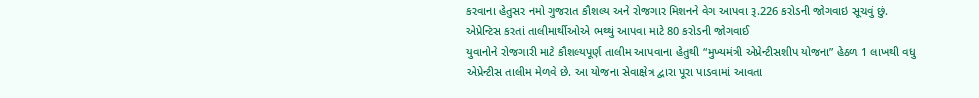કરવાના હેતુસર નમો ગુજરાત કૌશલ્ય અને રોજગાર મિશનને વેગ આપવા રૂ.226 કરોડની જોગવાઇ સૂચવું છું.
એપ્રેન્ટિસ કરતાં તાલીમાર્થીઓએ ભથ્થું આપવા માટે 80 કરોડની જોગવાઈ
યુવાનોને રોજગારી માટે કૌશલ્યપૂર્ણ તાલીમ આપવાના હેતુથી “મુખ્યમંત્રી એપ્રેન્ટીસશીપ યોજના” હેઠળ 1 લાખથી વધુ એપ્રેન્ટીસ તાલીમ મેળવે છે. આ યોજના સેવાક્ષેત્ર દ્વારા પૂરા પાડવામાં આવતા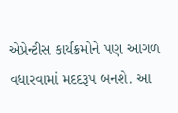એપ્રેન્ટીસ કાર્યક્રમોને પણ આગળ વધારવામાં મદદરૂપ બનશે. આ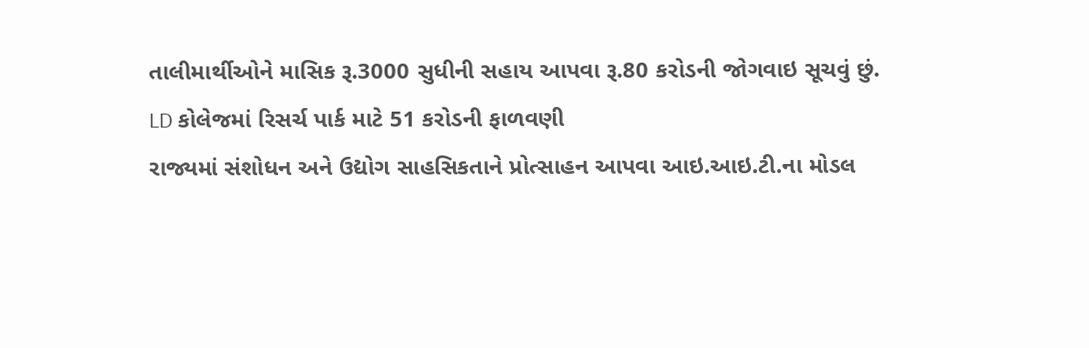તાલીમાર્થીઓને માસિક રૂ.3000 સુધીની સહાય આપવા રૂ.80 કરોડની જોગવાઇ સૂચવું છું.
LD કોલેજમાં રિસર્ચ પાર્ક માટે 51 કરોડની ફાળવણી
રાજ્યમાં સંશોધન અને ઉદ્યોગ સાહસિકતાને પ્રોત્સાહન આપવા આઇ.આઇ.ટી.ના મોડલ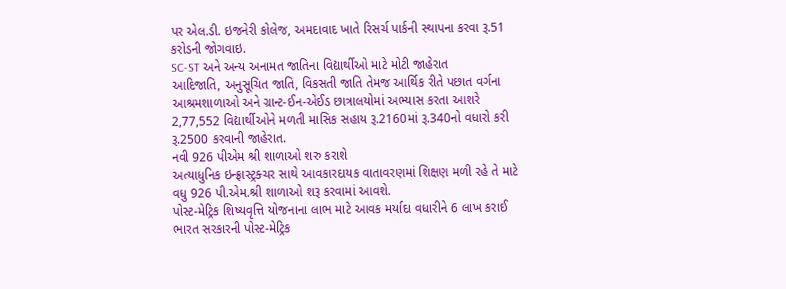પર એલ.ડી. ઇજનેરી કોલેજ, અમદાવાદ ખાતે રિસર્ચ પાર્કની સ્થાપના કરવા રૂ.51 કરોડની જોગવાઇ.
SC-ST અને અન્ય અનામત જાતિના વિદ્યાર્થીઓ માટે મોટી જાહેરાત
આદિજાતિ, અનુસૂચિત જાતિ, વિકસતી જાતિ તેમજ આર્થિક રીતે પછાત વર્ગના આશ્રમશાળાઓ અને ગ્રાન્ટ-ઈન-એઈડ છાત્રાલયોમાં અભ્યાસ કરતા આશરે 2,77,552 વિદ્યાર્થીઓને મળતી માસિક સહાય રૂ.2160માં રૂ.340નો વધારો કરી રૂ.2500 કરવાની જાહેરાત.
નવી 926 પીએમ શ્રી શાળાઓ શરુ કરાશે
અત્યાધુનિક ઇન્ફ્રાસ્ટ્રક્ચર સાથે આવકારદાયક વાતાવરણમાં શિક્ષણ મળી રહે તે માટે વધુ 926 પી.એમ.શ્રી શાળાઓ શરૂ કરવામાં આવશે.
પોસ્ટ-મેટ્રિક શિષ્યવૃત્તિ યોજનાના લાભ માટે આવક મર્યાદા વધારીને 6 લાખ કરાઈ
ભારત સરકારની પોસ્ટ-મેટ્રિક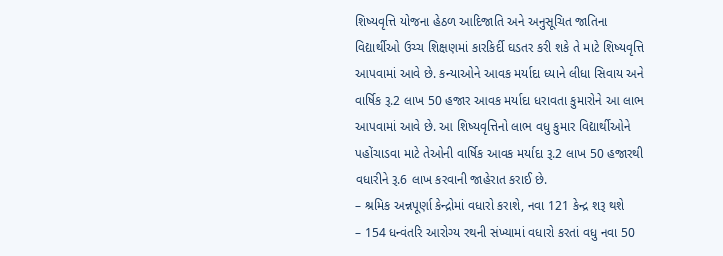શિષ્યવૃત્તિ યોજના હેઠળ આદિજાતિ અને અનુસૂચિત જાતિના વિદ્યાર્થીઓ ઉચ્ચ શિક્ષણમાં કારકિર્દી ઘડતર કરી શકે તે માટે શિષ્યવૃત્તિ આપવામાં આવે છે. કન્યાઓને આવક મર્યાદા ધ્યાને લીધા સિવાય અને વાર્ષિક રૂ.2 લાખ 50 હજાર આવક મર્યાદા ધરાવતા કુમારોને આ લાભ આપવામાં આવે છે. આ શિષ્યવૃત્તિનો લાભ વધુ કુમાર વિદ્યાર્થીઓને પહોંચાડવા માટે તેઓની વાર્ષિક આવક મર્યાદા રૂ.2 લાખ 50 હજારથી વધારીને રૂ.6 લાખ કરવાની જાહેરાત કરાઈ છે.
– શ્રમિક અન્નપૂર્ણા કેન્દ્રોમાં વધારો કરાશે, નવા 121 કેન્દ્ર શરૂ થશે
– 154 ધન્વંતરિ આરોગ્ય રથની સંખ્યામાં વધારો કરતાં વધુ નવા 50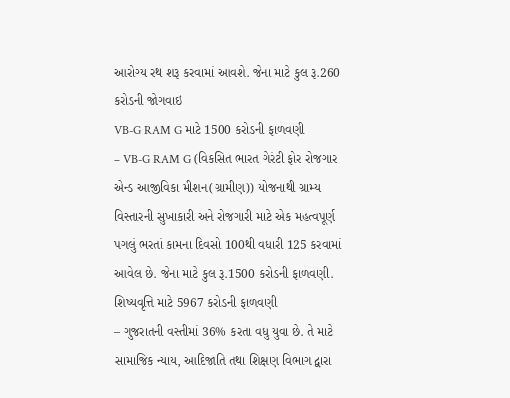આરોગ્ય રથ શરૂ કરવામાં આવશે. જેના માટે કુલ રૂ.260 કરોડની જોગવાઇ
VB-G RAM G માટે 1500 કરોડની ફાળવણી
– VB-G RAM G (વિકસિત ભારત ગેરંટી ફોર રોજગાર એન્ડ આજીવિકા મીશન(ગ્રામીણ)) યોજનાથી ગ્રામ્ય વિસ્તારની સુખાકારી અને રોજગારી માટે એક મહત્વપૂર્ણ પગલું ભરતાં કામના દિવસો 100થી વધારી 125 કરવામાં આવેલ છે. જેના માટે કુલ રૂ.1500 કરોડની ફાળવણી.
શિષ્યવૃત્તિ માટે 5967 કરોડની ફાળવણી
– ગુજરાતની વસ્તીમાં 36% કરતા વધુ યુવા છે. તે માટે સામાજિક ન્યાય, આદિજાતિ તથા શિક્ષણ વિભાગ દ્વારા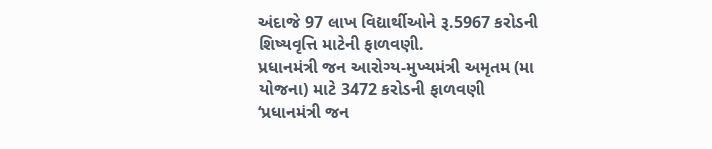અંદાજે 97 લાખ વિદ્યાર્થીઓને રૂ.5967 કરોડની શિષ્યવૃત્તિ માટેની ફાળવણી.
પ્રધાનમંત્રી જન આરોગ્ય-મુખ્યમંત્રી અમૃતમ (મા યોજના) માટે 3472 કરોડની ફાળવણી
‘પ્રધાનમંત્રી જન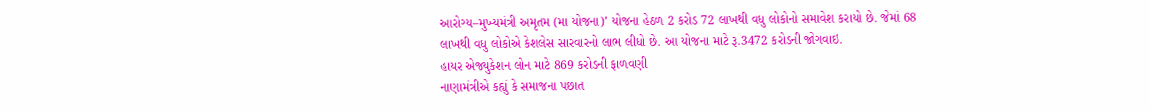આરોગ્ય–મુખ્યમંત્રી અમૃતમ (મા યોજના)’ યોજના હેઠળ 2 કરોડ 72 લાખથી વધુ લોકોનો સમાવેશ કરાયો છે. જેમાં 68 લાખથી વધુ લોકોએ કેશલેસ સારવારનો લાભ લીધો છે. આ યોજના માટે રૂ.3472 કરોડની જોગવાઇ.
હાયર એજ્યુકેશન લોન માટે 869 કરોડની ફાળવણી
નાણામંત્રીએ કહ્યું કે સમાજના પછાત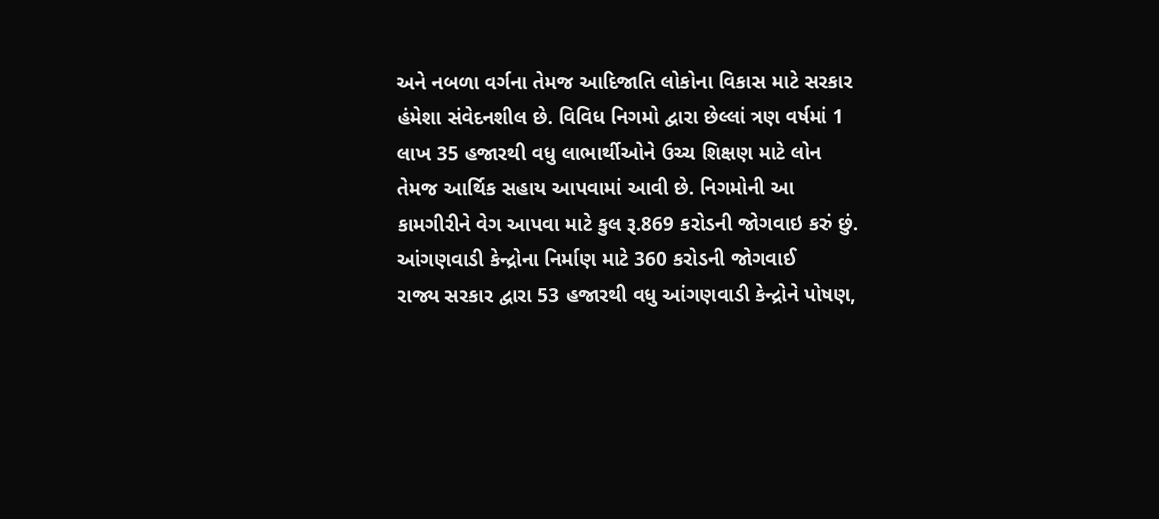અને નબળા વર્ગના તેમજ આદિજાતિ લોકોના વિકાસ માટે સરકાર હંમેશા સંવેદનશીલ છે. વિવિધ નિગમો દ્વારા છેલ્લાં ત્રણ વર્ષમાં 1 લાખ 35 હજારથી વધુ લાભાર્થીઓને ઉચ્ચ શિક્ષણ માટે લોન તેમજ આર્થિક સહાય આપવામાં આવી છે. નિગમોની આ કામગીરીને વેગ આપવા માટે કુલ રૂ.869 કરોડની જોગવાઇ કરું છું.
આંગણવાડી કેન્દ્રોના નિર્માણ માટે 360 કરોડની જોગવાઈ
રાજ્ય સરકાર દ્વારા 53 હજારથી વધુ આંગણવાડી કેન્દ્રોને પોષણ,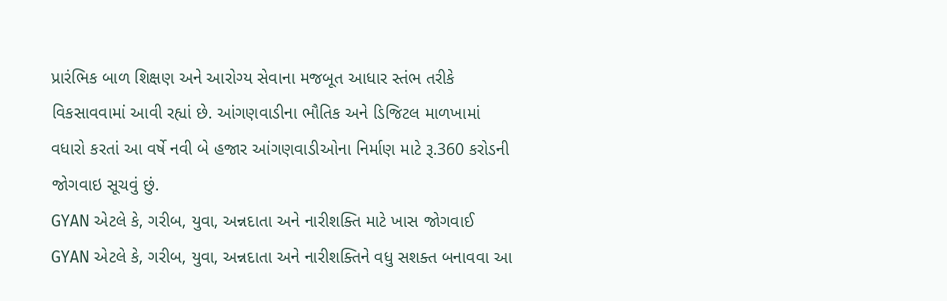પ્રારંભિક બાળ શિક્ષણ અને આરોગ્ય સેવાના મજબૂત આધાર સ્તંભ તરીકે વિકસાવવામાં આવી રહ્યાં છે. આંગણવાડીના ભૌતિક અને ડિજિટલ માળખામાં વધારો કરતાં આ વર્ષે નવી બે હજાર આંગણવાડીઓના નિર્માણ માટે રૂ.360 કરોડની જોગવાઇ સૂચવું છું.
GYAN એટલે કે, ગરીબ, યુવા, અન્નદાતા અને નારીશક્તિ માટે ખાસ જોગવાઈ
GYAN એટલે કે, ગરીબ, યુવા, અન્નદાતા અને નારીશક્તિને વધુ સશક્ત બનાવવા આ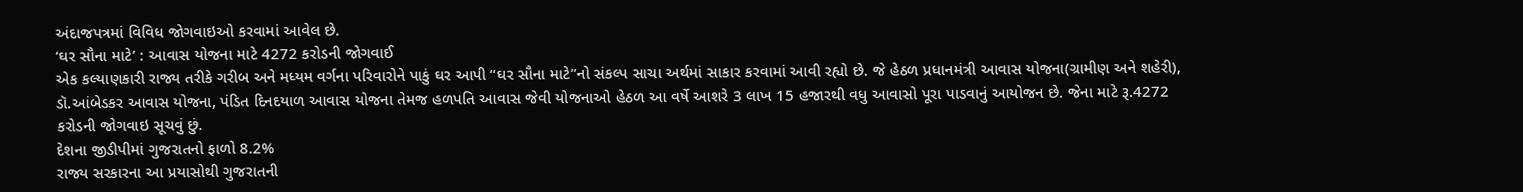અંદાજપત્રમાં વિવિધ જોગવાઇઓ કરવામાં આવેલ છે.
‘ઘર સૌના માટે’ : આવાસ યોજના માટે 4272 કરોડની જોગવાઈ
એક કલ્યાણકારી રાજ્ય તરીકે ગરીબ અને મધ્યમ વર્ગના પરિવારોને પાકું ઘર આપી “ઘર સૌના માટે”નો સંકલ્પ સાચા અર્થમાં સાકાર કરવામાં આવી રહ્યો છે. જે હેઠળ પ્રધાનમંત્રી આવાસ યોજના(ગ્રામીણ અને શહેરી), ડૉ.આંબેડકર આવાસ યોજના, પંડિત દિનદયાળ આવાસ યોજના તેમજ હળપતિ આવાસ જેવી યોજનાઓ હેઠળ આ વર્ષે આશરે 3 લાખ 15 હજારથી વધુ આવાસો પૂરા પાડવાનું આયોજન છે. જેના માટે રૂ.4272 કરોડની જોગવાઇ સૂચવું છું.
દેશના જીડીપીમાં ગુજરાતનો ફાળો 8.2%
રાજ્ય સરકારના આ પ્રયાસોથી ગુજરાતની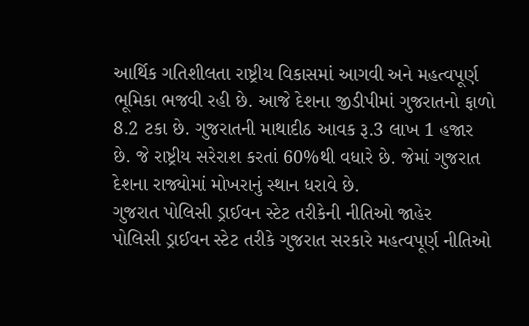આર્થિક ગતિશીલતા રાષ્ટ્રીય વિકાસમાં આગવી અને મહત્વપૂર્ણ ભૂમિકા ભજવી રહી છે. આજે દેશના જીડીપીમાં ગુજરાતનો ફાળો 8.2 ટકા છે. ગુજરાતની માથાદીઠ આવક રૂ.3 લાખ 1 હજાર છે. જે રાષ્ટ્રીય સરેરાશ કરતાં 60%થી વધારે છે. જેમાં ગુજરાત દેશના રાજ્યોમાં મોખરાનું સ્થાન ધરાવે છે.
ગુજરાત પોલિસી ડ્રાઈવન સ્ટેટ તરીકેની નીતિઓ જાહેર
પોલિસી ડ્રાઈવન સ્ટેટ તરીકે ગુજરાત સરકારે મહત્વપૂર્ણ નીતિઓ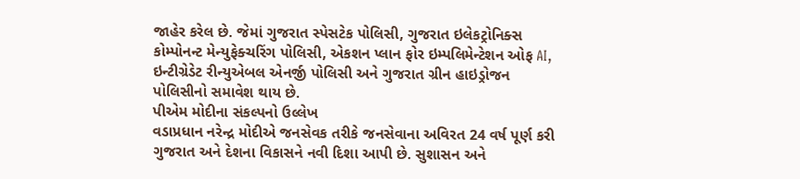જાહેર કરેલ છે. જેમાં ગુજરાત સ્પેસટેક પોલિસી, ગુજરાત ઇલેકટ્રોનિક્સ કોમ્પોનન્ટ મેન્યુફેક્ચરિંગ પોલિસી, એકશન પ્લાન ફોર ઇમ્પલિમેન્ટેશન ઓફ AI, ઇન્ટીગ્રેડેટ રીન્યુએબલ એનર્જી પોલિસી અને ગુજરાત ગ્રીન હાઇડ્રોજન પોલિસીનો સમાવેશ થાય છે.
પીએમ મોદીના સંકલ્પનો ઉલ્લેખ
વડાપ્રધાન નરેન્દ્ર મોદીએ જનસેવક તરીકે જનસેવાના અવિરત 24 વર્ષ પૂર્ણ કરી ગુજરાત અને દેશના વિકાસને નવી દિશા આપી છે. સુશાસન અને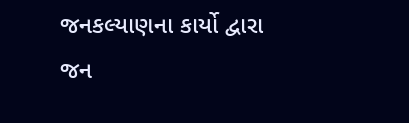જનકલ્યાણના કાર્યો દ્વારા જન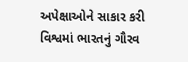અપેક્ષાઓને સાકાર કરી વિશ્વમાં ભારતનું ગૌરવ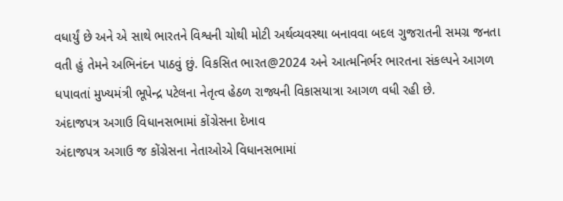વધાર્યું છે અને એ સાથે ભારતને વિશ્વની ચોથી મોટી અર્થવ્યવસ્થા બનાવવા બદલ ગુજરાતની સમગ્ર જનતા વતી હું તેમને અભિનંદન પાઠવું છું. વિકસિત ભારત@2024 અને આત્મનિર્ભર ભારતના સંકલ્પને આગળ ધપાવતાં મુખ્યમંત્રી ભૂપેન્દ્ર પટેલના નેતૃત્વ હેઠળ રાજ્યની વિકાસયાત્રા આગળ વધી રહી છે.
અંદાજપત્ર અગાઉ વિધાનસભામાં કોંગ્રેસના દેખાવ
અંદાજપત્ર અગાઉ જ કોંગ્રેસના નેતાઓએ વિધાનસભામાં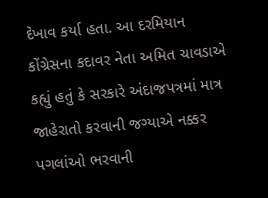દેખાવ કર્યા હતા. આ દરમિયાન કોંગ્રેસના કદાવર નેતા અમિત ચાવડાએ કહ્યું હતું કે સરકારે અંદાજપત્રમાં માત્ર જાહેરાતો કરવાની જગ્યાએ નક્કર પગલાંઓ ભરવાની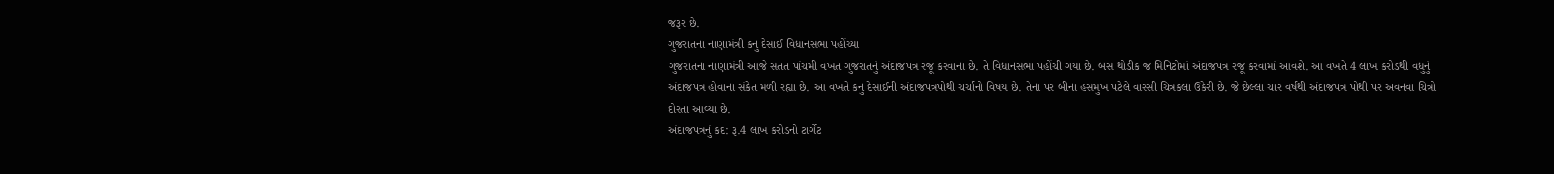જરૂર છે.
ગુજરાતના નાણામંત્રી કનુ દેસાઈ વિધાનસભા પહોંચ્યા
ગુજરાતના નાણામંત્રી આજે સતત પાંચમી વખત ગુજરાતનું અંદાજપત્ર રજૂ કરવાના છે. તે વિધાનસભા પહોંચી ગયા છે. બસ થોડીક જ મિનિટોમાં અંદાજપત્ર રજૂ કરવામાં આવશે. આ વખતે 4 લાખ કરોડથી વધુનું અંદાજપત્ર હોવાના સંકેત મળી રહ્યા છે. આ વખતે કનુ દેસાઈની અંદાજપત્રપોથી ચર્ચાનો વિષય છે. તેના પર બીના હસમુખ પટેલે વારસી ચિત્રકલા ઉકેરી છે. જે છેલ્લા ચાર વર્ષથી અંદાજપત્ર પોથી પર અવનવા ચિત્રો દોરતા આવ્યા છે.
અંદાજપત્રનું કદ: રૂ.4 લાખ કરોડનો ટાર્ગેટ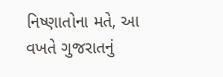નિષ્ણાતોના મતે, આ વખતે ગુજરાતનું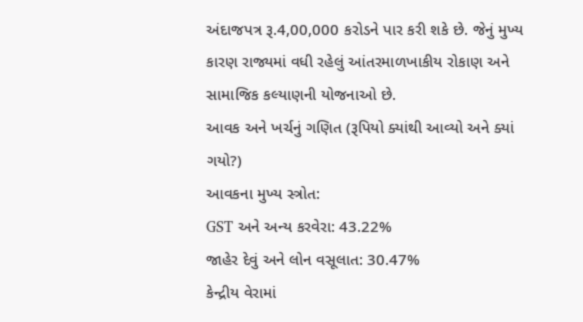અંદાજપત્ર રૂ.4,00,000 કરોડને પાર કરી શકે છે. જેનું મુખ્ય કારણ રાજ્યમાં વધી રહેલું આંતરમાળખાકીય રોકાણ અને સામાજિક કલ્યાણની યોજનાઓ છે.
આવક અને ખર્ચનું ગણિત (રૂપિયો ક્યાંથી આવ્યો અને ક્યાં ગયો?)
આવકના મુખ્ય સ્ત્રોત:
GST અને અન્ય કરવેરા: 43.22%
જાહેર દેવું અને લોન વસૂલાત: 30.47%
કેન્દ્રીય વેરામાં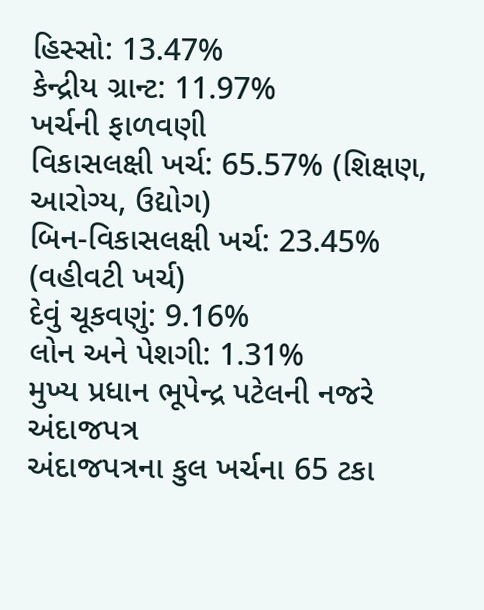હિસ્સો: 13.47%
કેન્દ્રીય ગ્રાન્ટ: 11.97%
ખર્ચની ફાળવણી
વિકાસલક્ષી ખર્ચ: 65.57% (શિક્ષણ, આરોગ્ય, ઉદ્યોગ)
બિન-વિકાસલક્ષી ખર્ચ: 23.45% (વહીવટી ખર્ચ)
દેવું ચૂકવણું: 9.16%
લોન અને પેશગી: 1.31%
મુખ્ય પ્રધાન ભૂપેન્દ્ર પટેલની નજરે અંદાજપત્ર
અંદાજપત્રના કુલ ખર્ચના 65 ટકા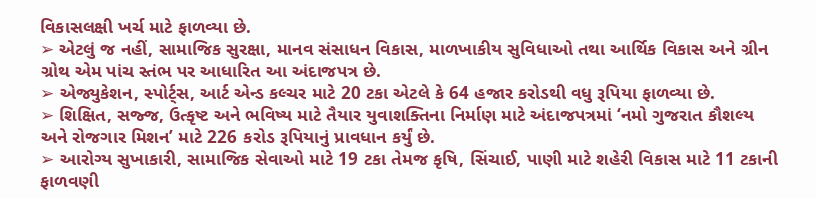વિકાસલક્ષી ખર્ચ માટે ફાળવ્યા છે.
➢ એટલું જ નહીં, સામાજિક સુરક્ષા, માનવ સંસાધન વિકાસ, માળખાકીય સુવિધાઓ તથા આર્થિક વિકાસ અને ગ્રીન ગ્રોથ એમ પાંચ સ્તંભ પર આધારિત આ અંદાજપત્ર છે.
➢ એજ્યુકેશન, સ્પોર્ટ્સ, આર્ટ એન્ડ કલ્ચર માટે 20 ટકા એટલે કે 64 હજાર કરોડથી વધુ રૂપિયા ફાળવ્યા છે.
➢ શિક્ષિત, સજ્જ, ઉત્કૃષ્ટ અને ભવિષ્ય માટે તૈયાર યુવાશક્તિના નિર્માણ માટે અંદાજપત્રમાં ‘નમો ગુજરાત કૌશલ્ય અને રોજગાર મિશન’ માટે 226 કરોડ રૂપિયાનું પ્રાવધાન કર્યું છે.
➢ આરોગ્ય સુખાકારી, સામાજિક સેવાઓ માટે 19 ટકા તેમજ કૃષિ, સિંચાઈ, પાણી માટે શહેરી વિકાસ માટે 11 ટકાની ફાળવણી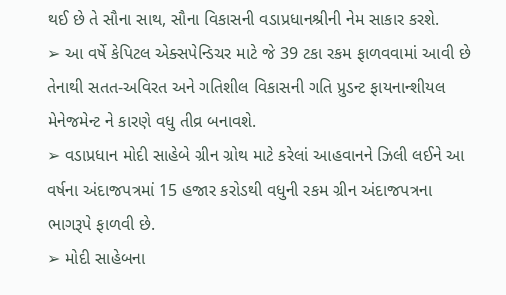થઈ છે તે સૌના સાથ, સૌના વિકાસની વડાપ્રધાનશ્રીની નેમ સાકાર કરશે.
➢ આ વર્ષે કેપિટલ એક્સપેન્ડિચર માટે જે 39 ટકા રકમ ફાળવવામાં આવી છે તેનાથી સતત-અવિરત અને ગતિશીલ વિકાસની ગતિ પ્રુડન્ટ ફાયનાન્શીયલ મેનેજમેન્ટ ને કારણે વધુ તીવ્ર બનાવશે.
➢ વડાપ્રધાન મોદી સાહેબે ગ્રીન ગ્રોથ માટે કરેલાં આહવાનને ઝિલી લઈને આ વર્ષના અંદાજપત્રમાં 15 હજાર કરોડથી વધુની રકમ ગ્રીન અંદાજપત્રના ભાગરૂપે ફાળવી છે.
➢ મોદી સાહેબના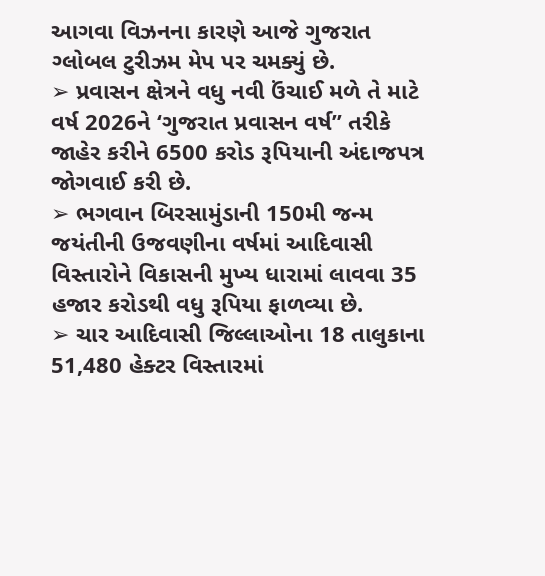આગવા વિઝનના કારણે આજે ગુજરાત ગ્લોબલ ટુરીઝમ મેપ પર ચમક્યું છે.
➢ પ્રવાસન ક્ષેત્રને વધુ નવી ઉંચાઈ મળે તે માટે વર્ષ 2026ને ‘ગુજરાત પ્રવાસન વર્ષ” તરીકે જાહેર કરીને 6500 કરોડ રૂપિયાની અંદાજપત્ર જોગવાઈ કરી છે.
➢ ભગવાન બિરસામુંડાની 150મી જન્મ જયંતીની ઉજવણીના વર્ષમાં આદિવાસી વિસ્તારોને વિકાસની મુખ્ય ધારામાં લાવવા 35 હજાર કરોડથી વધુ રૂપિયા ફાળવ્યા છે.
➢ ચાર આદિવાસી જિલ્લાઓના 18 તાલુકાના 51,480 હેક્ટર વિસ્તારમાં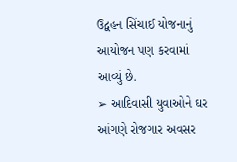ઉદ્વહન સિંચાઈ યોજનાનું આયોજન પણ કરવામાં આવ્યું છે.
➢ આદિવાસી યુવાઓને ઘર આંગણે રોજગાર અવસર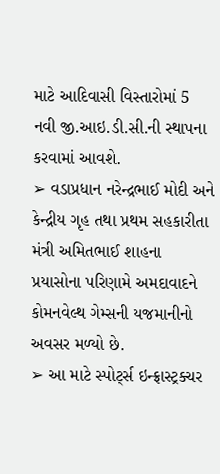માટે આદિવાસી વિસ્તારોમાં 5 નવી જી.આઇ.ડી.સી.ની સ્થાપના કરવામાં આવશે.
➢ વડાપ્રધાન નરેન્દ્રભાઈ મોદી અને કેન્દ્રીય ગૃહ તથા પ્રથમ સહકારીતા મંત્રી અમિતભાઈ શાહના પ્રયાસોના પરિણામે અમદાવાદને કોમનવેલ્થ ગેમ્સની યજમાનીનો અવસર મળ્યો છે.
➢ આ માટે સ્પોર્ટ્સ ઇન્ફ્રાસ્ટ્રક્ચર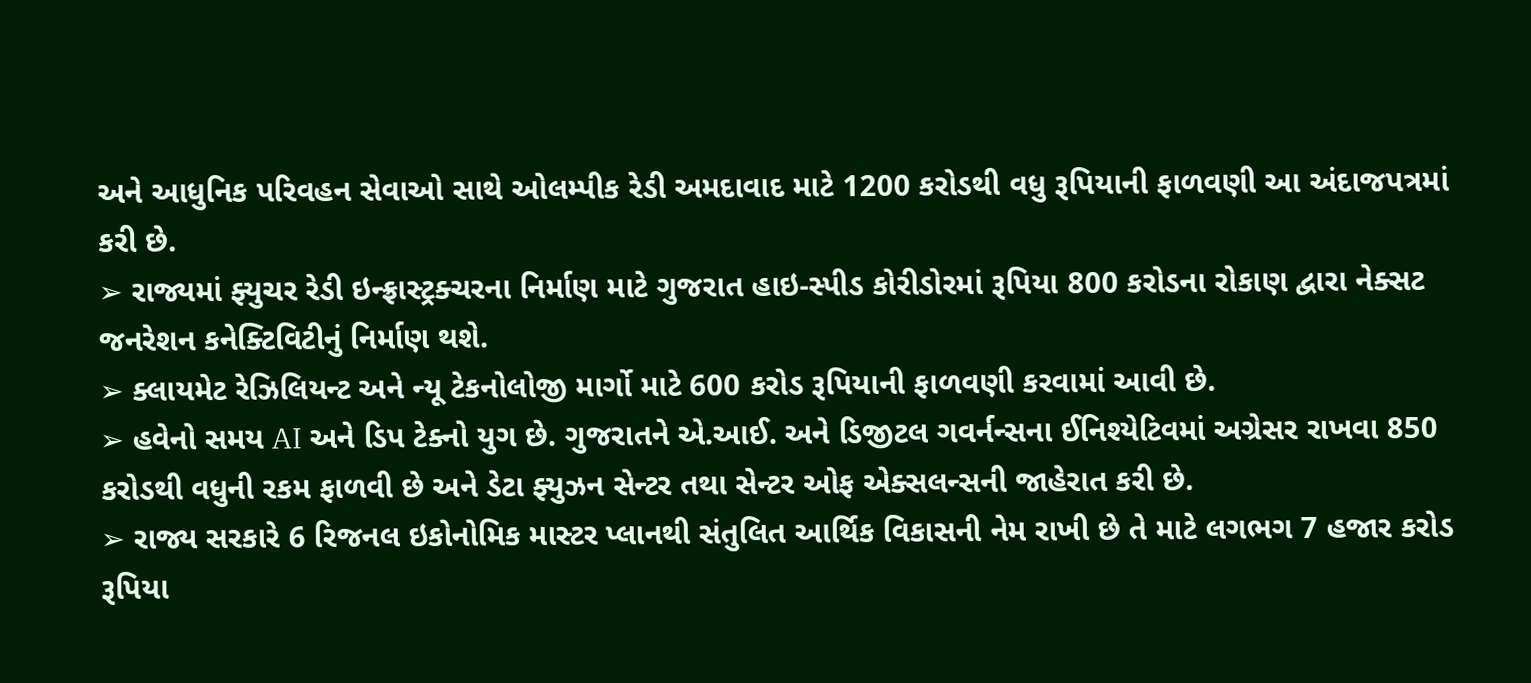અને આધુનિક પરિવહન સેવાઓ સાથે ઓલમ્પીક રેડી અમદાવાદ માટે 1200 કરોડથી વધુ રૂપિયાની ફાળવણી આ અંદાજપત્રમાં કરી છે.
➢ રાજ્યમાં ફ્યુચર રેડી ઇન્ફ્રાસ્ટ્રક્ચરના નિર્માણ માટે ગુજરાત હાઇ-સ્પીડ કોરીડોરમાં રૂપિયા 800 કરોડના રોકાણ દ્વારા નેક્સટ જનરેશન કનેક્ટિવિટીનું નિર્માણ થશે.
➢ ક્લાયમેટ રેઝિલિયન્ટ અને ન્યૂ ટેકનોલોજી માર્ગો માટે 600 કરોડ રૂપિયાની ફાળવણી કરવામાં આવી છે.
➢ હવેનો સમય AI અને ડિપ ટેક્નો યુગ છે. ગુજરાતને એ.આઈ. અને ડિજીટલ ગવર્નન્સના ઈનિશ્યેટિવમાં અગ્રેસર રાખવા 850 કરોડથી વધુની રકમ ફાળવી છે અને ડેટા ફ્યુઝન સેન્ટર તથા સેન્ટર ઓફ એક્સલન્સની જાહેરાત કરી છે.
➢ રાજ્ય સરકારે 6 રિજનલ ઇકોનોમિક માસ્ટર પ્લાનથી સંતુલિત આર્થિક વિકાસની નેમ રાખી છે તે માટે લગભગ 7 હજાર કરોડ રૂપિયા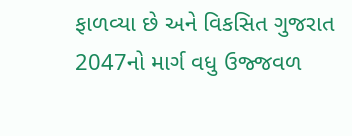ફાળવ્યા છે અને વિકસિત ગુજરાત 2047નો માર્ગ વધુ ઉજ્જવળ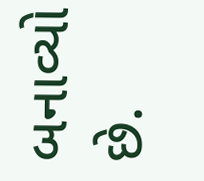બનાવ્યો છે.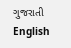ગુજરાતી
English